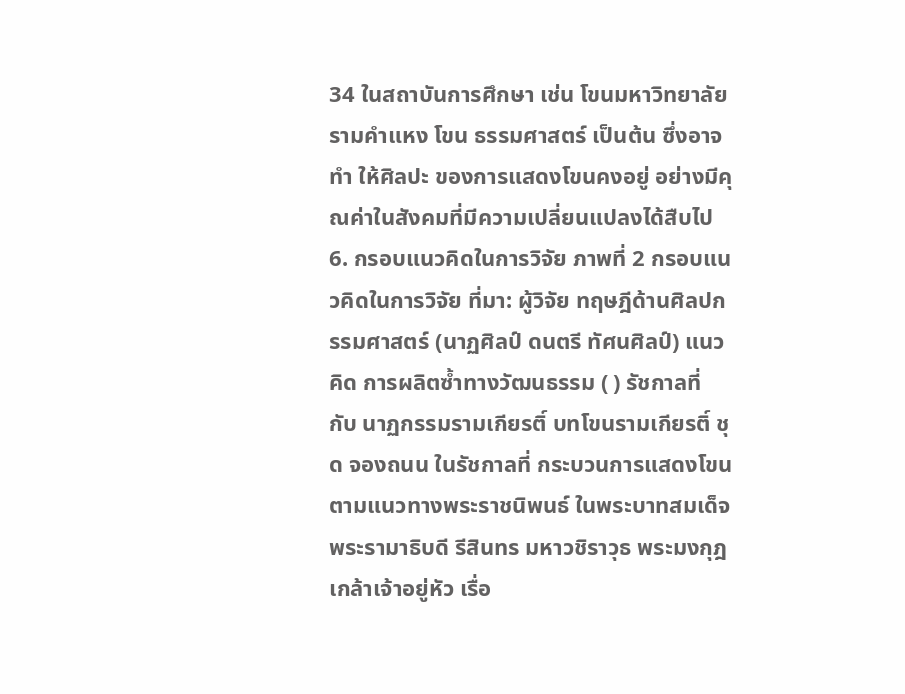34 ในสถาบันการศึกษา เช่น โขนมหาวิทยาลัยรามคำแหง โขน ธรรมศาสตร์ เป็นต้น ซึ่งอาจทำ ให้ศิลปะ ของการแสดงโขนคงอยู่ อย่างมีคุณค่าในสังคมที่มีความเปลี่ยนแปลงได้สืบไป 6. กรอบแนวคิดในการวิจัย ภาพที่ 2 กรอบแนวคิดในการวิจัย ที่มา: ผู้วิจัย ทฤษฎีด้านศิลปกรรมศาสตร์ (นาฏศิลป์ ดนตรี ทัศนศิลป์) แนวคิด การผลิตซ้ำทางวัฒนธรรม ( ) รัชกาลที่ กับ นาฏกรรมรามเกียรติ์ บทโขนรามเกียรติ์ ชุด จองถนน ในรัชกาลที่ กระบวนการแสดงโขนตามแนวทางพระราชนิพนธ์ ในพระบาทสมเด็จพระรามาธิบดี รีสินทร มหาวชิราวุธ พระมงกุฎเกล้าเจ้าอยู่หัว เรื่อ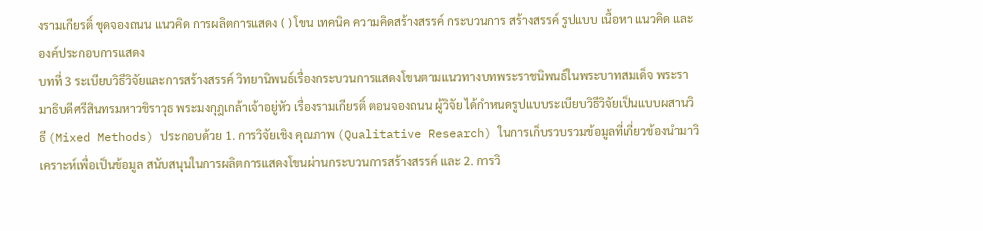งรามเกียรติ์ ชุดจองถนน แนวคิด การผลิตการแสดง ( ) โขน เทคนิค ความคิดสร้างสรรค์ กระบวนการ สร้างสรรค์ รูปแบบ เนื้อหา แนวคิด และองค์ประกอบการแสดง
บทที่ 3 ระเบียบวิธีวิจัยและการสร้างสรรค์ วิทยานิพนธ์เรื่องกระบวนการแสดงโขนตามแนวทางบทพระราชนิพนธ์ในพระบาทสมเด็จ พระรามาธิบดีศรีสินทรมหาวชิราวุธ พระมงกุฎเกล้าเจ้าอยู่หัว เรื่องรามเกียรติ์ ตอนจองถนน ผู้วิจัย ได้กำหนดรูปแบบระเบียบวิธีวิจัยเป็นแบบผสานวิธี (Mixed Methods) ประกอบด้วย 1. การวิจัยเชิง คุณภาพ (Qualitative Research) ในการเก็บรวบรวมข้อมูลที่เกี่ยวข้องนำมาวิเคราะห์เพื่อเป็นข้อมูล สนับสนุนในการผลิตการแสดงโขนผ่านกระบวนการสร้างสรรค์ และ 2. การวิ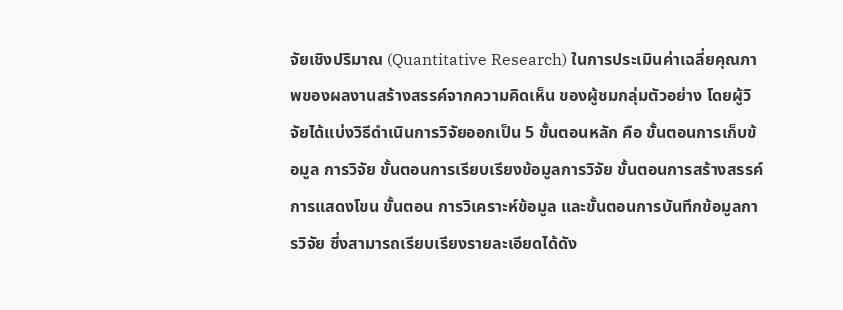จัยเชิงปริมาณ (Quantitative Research) ในการประเมินค่าเฉลี่ยคุณภาพของผลงานสร้างสรรค์จากความคิดเห็น ของผู้ชมกลุ่มตัวอย่าง โดยผู้วิจัยได้แบ่งวิธีดำเนินการวิจัยออกเป็น 5 ขั้นตอนหลัก คือ ขั้นตอนการเก็บข้อมูล การวิจัย ขั้นตอนการเรียบเรียงข้อมูลการวิจัย ขั้นตอนการสร้างสรรค์การแสดงโขน ขั้นตอน การวิเคราะห์ข้อมูล และขั้นตอนการบันทึกข้อมูลการวิจัย ซึ่งสามารถเรียบเรียงรายละเอียดได้ดัง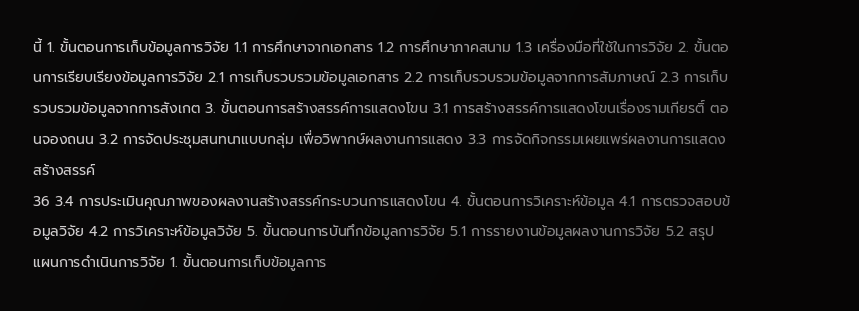นี้ 1. ขั้นตอนการเก็บข้อมูลการวิจัย 1.1 การศึกษาจากเอกสาร 1.2 การศึกษาภาคสนาม 1.3 เครื่องมือที่ใช้ในการวิจัย 2. ขั้นตอนการเรียบเรียงข้อมูลการวิจัย 2.1 การเก็บรวบรวมข้อมูลเอกสาร 2.2 การเก็บรวบรวมข้อมูลจากการสัมภาษณ์ 2.3 การเก็บรวบรวมข้อมูลจากการสังเกต 3. ขั้นตอนการสร้างสรรค์การแสดงโขน 3.1 การสร้างสรรค์การแสดงโขนเรื่องรามเกียรติ์ ตอนจองถนน 3.2 การจัดประชุมสนทนาแบบกลุ่ม เพื่อวิพากษ์ผลงานการแสดง 3.3 การจัดกิจกรรมเผยแพร่ผลงานการแสดงสร้างสรรค์
36 3.4 การประเมินคุณภาพของผลงานสร้างสรรค์กระบวนการแสดงโขน 4. ขั้นตอนการวิเคราะห์ข้อมูล 4.1 การตรวจสอบข้อมูลวิจัย 4.2 การวิเคราะห์ข้อมูลวิจัย 5. ขั้นตอนการบันทึกข้อมูลการวิจัย 5.1 การรายงานข้อมูลผลงานการวิจัย 5.2 สรุปแผนการดำเนินการวิจัย 1. ขั้นตอนการเก็บข้อมูลการ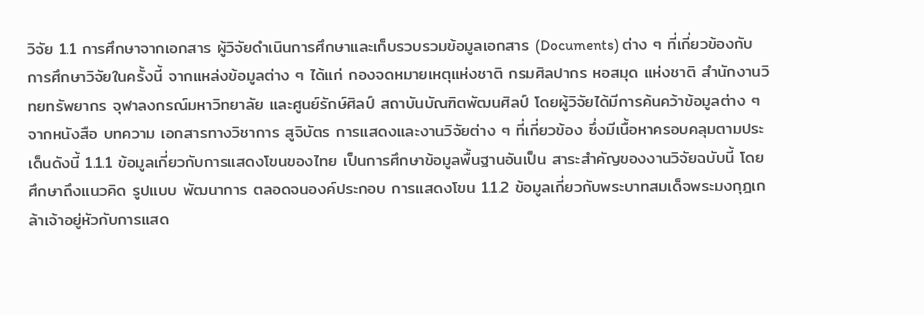วิจัย 1.1 การศึกษาจากเอกสาร ผู้วิจัยดำเนินการศึกษาและเก็บรวบรวมข้อมูลเอกสาร (Documents) ต่าง ๆ ที่เกี่ยวข้องกับ การศึกษาวิจัยในครั้งนี้ จากแหล่งข้อมูลต่าง ๆ ได้แก่ กองจดหมายเหตุแห่งชาติ กรมศิลปากร หอสมุด แห่งชาติ สำนักงานวิทยทรัพยากร จุฬาลงกรณ์มหาวิทยาลัย และศูนย์รักษ์ศิลป์ สถาบันบัณฑิตพัฒนศิลป์ โดยผู้วิจัยได้มีการค้นคว้าข้อมูลต่าง ๆ จากหนังสือ บทความ เอกสารทางวิชาการ สูจิบัตร การแสดงและงานวิจัยต่าง ๆ ที่เกี่ยวข้อง ซึ่งมีเนื้อหาครอบคลุมตามประเด็นดังนี้ 1.1.1 ข้อมูลเกี่ยวกับการแสดงโขนของไทย เป็นการศึกษาข้อมูลพื้นฐานอันเป็น สาระสำคัญของงานวิจัยฉบับนี้ โดยศึกษาถึงแนวคิด รูปแบบ พัฒนาการ ตลอดจนองค์ประกอบ การแสดงโขน 1.1.2 ข้อมูลเกี่ยวกับพระบาทสมเด็จพระมงกุฎเกล้าเจ้าอยู่หัวกับการแสด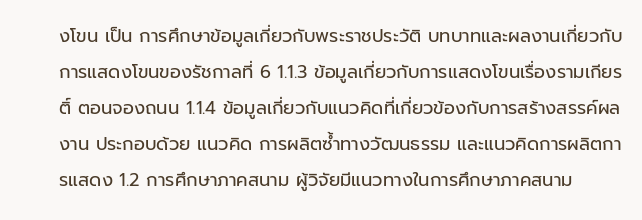งโขน เป็น การศึกษาข้อมูลเกี่ยวกับพระราชประวัติ บทบาทและผลงานเกี่ยวกับการแสดงโขนของรัชกาลที่ 6 1.1.3 ข้อมูลเกี่ยวกับการแสดงโขนเรื่องรามเกียรติ์ ตอนจองถนน 1.1.4 ข้อมูลเกี่ยวกับแนวคิดที่เกี่ยวข้องกับการสร้างสรรค์ผลงาน ประกอบด้วย แนวคิด การผลิตซ้ำทางวัฒนธรรม และแนวคิดการผลิตการแสดง 1.2 การศึกษาภาคสนาม ผู้วิจัยมีแนวทางในการศึกษาภาคสนาม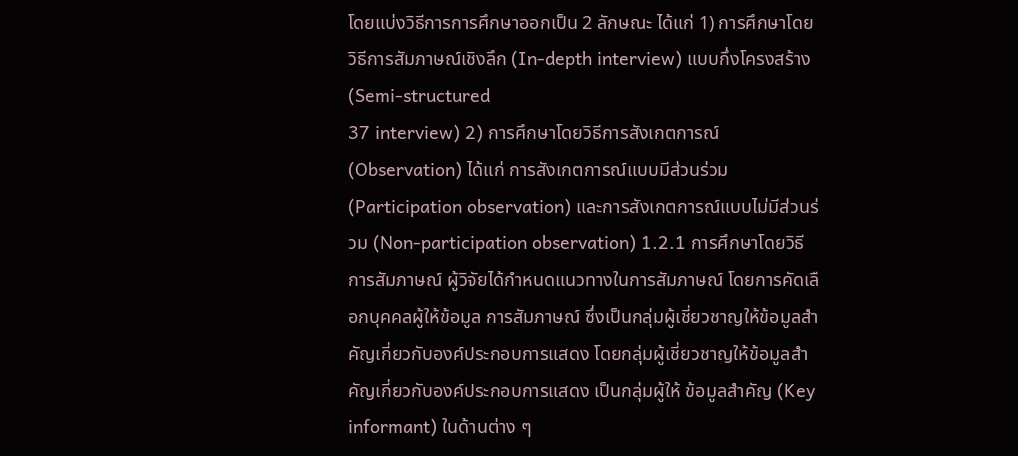โดยแบ่งวิธีการการศึกษาออกเป็น 2 ลักษณะ ได้แก่ 1) การศึกษาโดยวิธีการสัมภาษณ์เชิงลึก (In-depth interview) แบบกึ่งโครงสร้าง (Semi-structured
37 interview) 2) การศึกษาโดยวิธีการสังเกตการณ์ (Observation) ได้แก่ การสังเกตการณ์แบบมีส่วนร่วม (Participation observation) และการสังเกตการณ์แบบไม่มีส่วนร่วม (Non-participation observation) 1.2.1 การศึกษาโดยวิธีการสัมภาษณ์ ผู้วิจัยได้กำหนดแนวทางในการสัมภาษณ์ โดยการคัดเลือกบุคคลผู้ให้ข้อมูล การสัมภาษณ์ ซึ่งเป็นกลุ่มผู้เชี่ยวชาญให้ข้อมูลสำคัญเกี่ยวกับองค์ประกอบการแสดง โดยกลุ่มผู้เชี่ยวชาญให้ข้อมูลสำคัญเกี่ยวกับองค์ประกอบการแสดง เป็นกลุ่มผู้ให้ ข้อมูลสำคัญ (Key informant) ในด้านต่าง ๆ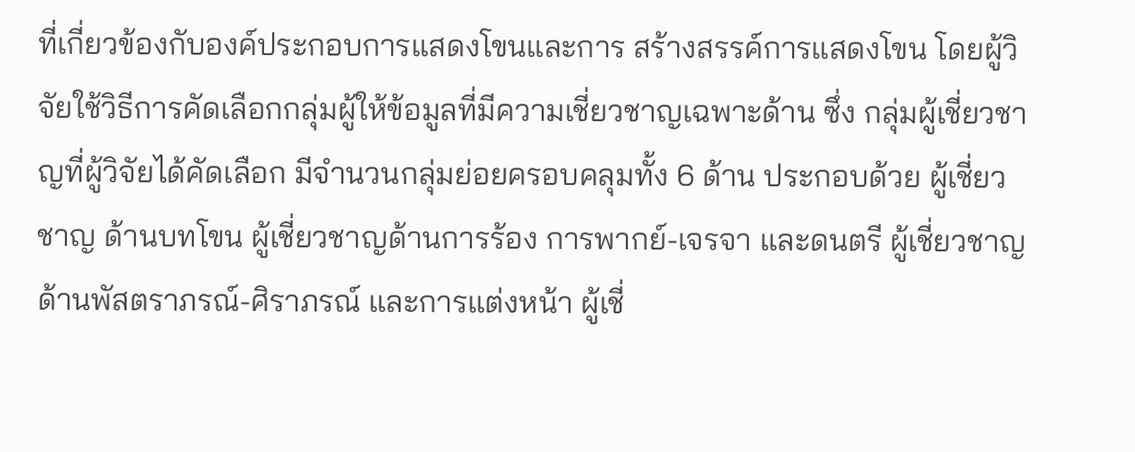ที่เกี่ยวข้องกับองค์ประกอบการแสดงโขนและการ สร้างสรรค์การแสดงโขน โดยผู้วิจัยใช้วิธีการคัดเลือกกลุ่มผู้ให้ข้อมูลที่มีความเชี่ยวชาญเฉพาะด้าน ซึ่ง กลุ่มผู้เชี่ยวชาญที่ผู้วิจัยได้คัดเลือก มีจำนวนกลุ่มย่อยครอบคลุมทั้ง 6 ด้าน ประกอบด้วย ผู้เชี่ยวชาญ ด้านบทโขน ผู้เชี่ยวชาญด้านการร้อง การพากย์-เจรจา และดนตรี ผู้เชี่ยวชาญด้านพัสตราภรณ์-ศิราภรณ์ และการแต่งหน้า ผู้เชี่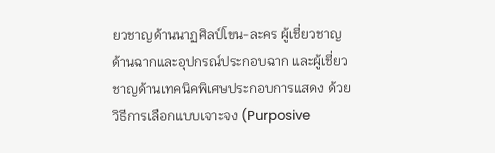ยวชาญด้านนาฏศิลป์โขน-ละคร ผู้เชี่ยวชาญด้านฉากและอุปกรณ์ประกอบฉาก และผู้เชี่ยวชาญด้านเทคนิคพิเศษประกอบการแสดง ด้วยวิธีการเลือกแบบเจาะจง (Purposive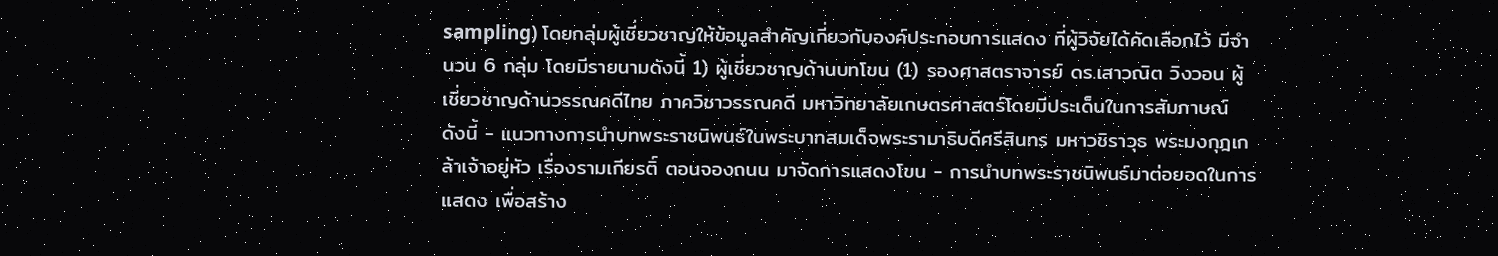sampling) โดยกลุ่มผู้เชี่ยวชาญให้ข้อมูลสำคัญเกี่ยวกับองค์ประกอบการแสดง ที่ผู้วิจัยได้คัดเลือกไว้ มีจำนวน 6 กลุ่ม โดยมีรายนามดังนี้ 1) ผู้เชี่ยวชาญด้านบทโขน (1) รองศาสตราจารย์ ดร.เสาวณิต วิงวอน ผู้เชี่ยวชาญด้านวรรณคดีไทย ภาควิชาวรรณคดี มหาวิทยาลัยเกษตรศาสตร์โดยมีประเด็นในการสัมภาษณ์ ดังนี้ - แนวทางการนำบทพระราชนิพนธ์ในพระบาทสมเด็จพระรามาธิบดีศรีสินทร มหาวชิราวุธ พระมงกุฎเกล้าเจ้าอยู่หัว เรื่องรามเกียรติ์ ตอนจองถนน มาจัดการแสดงโขน - การนำบทพระราชนิพนธ์มาต่อยอดในการแสดง เพื่อสร้าง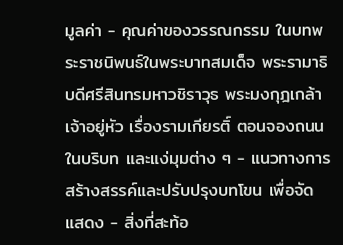มูลค่า - คุณค่าของวรรณกรรม ในบทพระราชนิพนธ์ในพระบาทสมเด็จ พระรามาธิบดีศรีสินทรมหาวชิราวุธ พระมงกุฎเกล้าเจ้าอยู่หัว เรื่องรามเกียรติ์ ตอนจองถนน ในบริบท และแง่มุมต่าง ๆ - แนวทางการสร้างสรรค์และปรับปรุงบทโขน เพื่อจัดแสดง - สิ่งที่สะท้อ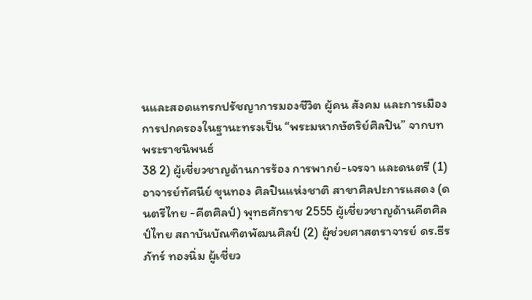นและสอดแทรกปรัชญาการมองชีวิต ผู้คน สังคม และการเมือง การปกครองในฐานะทรงเป็น “พระมหากษัตริย์ศิลปิน” จากบทพระราชนิพนธ์
38 2) ผู้เชี่ยวชาญด้านการร้อง การพากย์-เจรจา และดนตรี (1) อาจารย์ทัศนีย์ ขุนทอง ศิลปินแห่งชาติ สาขาศิลปะการแสดง (ดนตรีไทย -คีตศิลป์) พุทธศักราช 2555 ผู้เชี่ยวชาญด้านคีตศิลป์ไทย สถาบันบัณฑิตพัฒนศิลป์ (2) ผู้ช่วยศาสตราจารย์ ดร.ธีรภัทร์ ทองนิ่ม ผู้เชี่ยว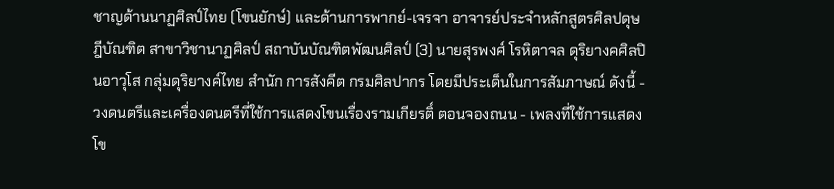ชาญด้านนาฏศิลป์ไทย (โขนยักษ์) และด้านการพากย์-เจรจา อาจารย์ประจำหลักสูตรศิลปดุษฎีบัณฑิต สาขาวิชานาฏศิลป์ สถาบันบัณฑิตพัฒนศิลป์ (3) นายสุรพงศ์ โรหิตาจล ดุริยางคศิลปินอาวุโส กลุ่มดุริยางค์ไทย สำนัก การสังคีต กรมศิลปากร โดยมีประเด็นในการสัมภาษณ์ ดังนี้ - วงดนตรีและเครื่องดนตรีที่ใช้การแสดงโขนเรื่องรามเกียรติ์ ตอนจองถนน - เพลงที่ใช้การแสดงโข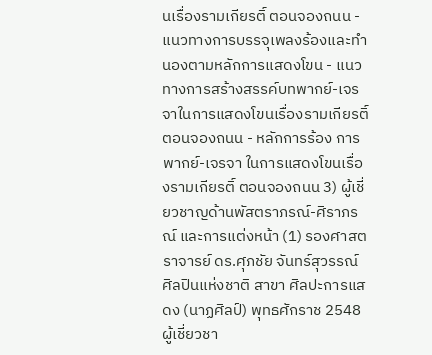นเรื่องรามเกียรติ์ ตอนจองถนน - แนวทางการบรรจุเพลงร้องและทำนองตามหลักการแสดงโขน - แนวทางการสร้างสรรค์บทพากย์-เจรจาในการแสดงโขนเรื่องรามเกียรติ์ ตอนจองถนน - หลักการร้อง การพากย์-เจรจา ในการแสดงโขนเรื่องรามเกียรติ์ ตอนจองถนน 3) ผู้เชี่ยวชาญด้านพัสตราภรณ์-ศิราภรณ์ และการแต่งหน้า (1) รองศาสตราจารย์ ดร.ศุภชัย จันทร์สุวรรณ์ ศิลปินแห่งชาติ สาขา ศิลปะการแสดง (นาฏศิลป์) พุทธศักราช 2548 ผู้เชี่ยวชา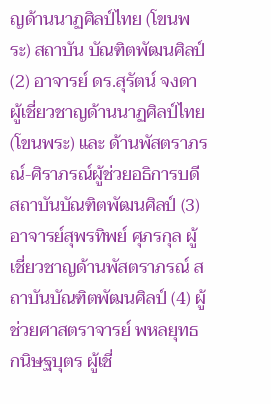ญด้านนาฏศิลป์ไทย (โขนพระ) สถาบัน บัณฑิตพัฒนศิลป์ (2) อาจารย์ ดร.สุรัตน์ จงดา ผู้เชี่ยวชาญด้านนาฏศิลป์ไทย (โขนพระ) และ ด้านพัสตราภรณ์-ศิราภรณ์ผู้ช่วยอธิการบดี สถาบันบัณฑิตพัฒนศิลป์ (3) อาจารย์สุพรทิพย์ ศุภรกุล ผู้เชี่ยวชาญด้านพัสตราภรณ์ สถาบันบัณฑิตพัฒนศิลป์ (4) ผู้ช่วยศาสตราจารย์ พหลยุทธ กนิษฐบุตร ผู้เชี่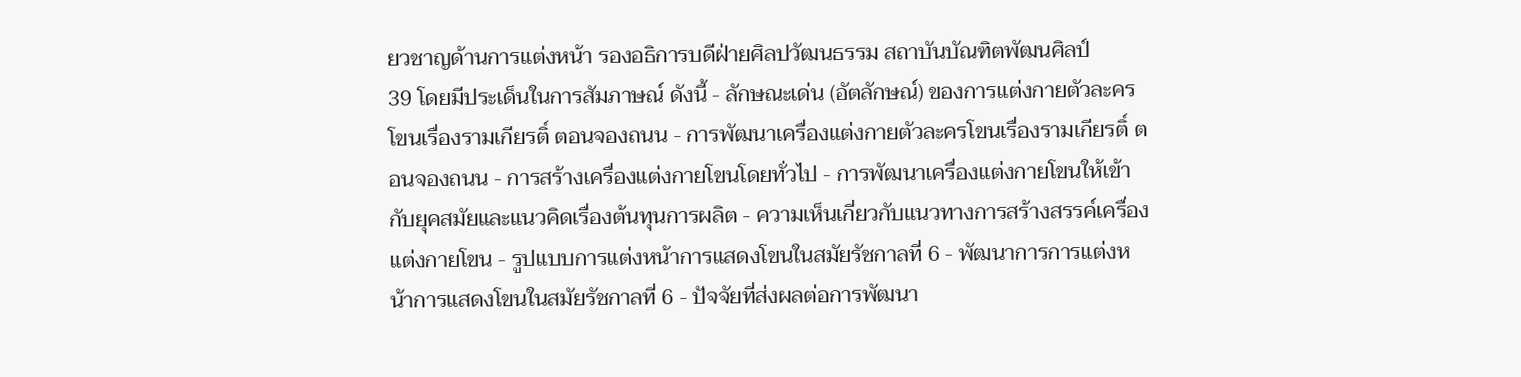ยวชาญด้านการแต่งหน้า รองอธิการบดีฝ่ายศิลปวัฒนธรรม สถาบันบัณฑิตพัฒนศิลป์
39 โดยมีประเด็นในการสัมภาษณ์ ดังนี้ - ลักษณะเด่น (อัตลักษณ์) ของการแต่งกายตัวละครโขนเรื่องรามเกียรติ์ ตอนจองถนน - การพัฒนาเครื่องแต่งกายตัวละครโขนเรื่องรามเกียรติ์ ตอนจองถนน - การสร้างเครื่องแต่งกายโขนโดยทั่วไป - การพัฒนาเครื่องแต่งกายโขนให้เข้ากับยุคสมัยและแนวคิดเรื่องต้นทุนการผลิต - ความเห็นเกี่ยวกับแนวทางการสร้างสรรค์เครื่องแต่งกายโขน - รูปแบบการแต่งหน้าการแสดงโขนในสมัยรัชกาลที่ 6 - พัฒนาการการแต่งหน้าการแสดงโขนในสมัยรัชกาลที่ 6 - ปัจจัยที่ส่งผลต่อการพัฒนา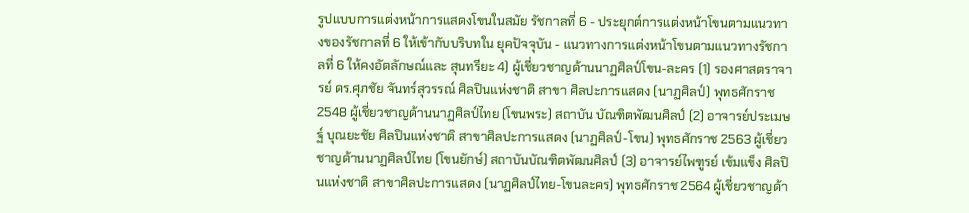รูปแบบการแต่งหน้าการแสดงโขนในสมัย รัชกาลที่ 6 - ประยุกต์การแต่งหน้าโขนตามแนวทางของรัชกาลที่ 6 ให้เข้ากับบริบทใน ยุคปัจจุบัน - แนวทางการแต่งหน้าโขนตามแนวทางรัชกาลที่ 6 ให้คงอัตลักษณ์และ สุนทรียะ 4) ผู้เชี่ยวชาญด้านนาฏศิลป์โขน-ละคร (1) รองศาสตราจารย์ ดร.ศุภชัย จันทร์สุวรรณ์ ศิลปินแห่งชาติ สาขา ศิลปะการแสดง (นาฏศิลป์) พุทธศักราช 2548 ผู้เชี่ยวชาญด้านนาฏศิลป์ไทย (โขนพระ) สถาบัน บัณฑิตพัฒนศิลป์ (2) อาจารย์ประเมษฐ์ บุณยะชัย ศิลปินแห่งชาติ สาขาศิลปะการแสดง (นาฏศิลป์-โขน) พุทธศักราช 2563 ผู้เชี่ยวชาญด้านนาฏศิลป์ไทย (โขนยักษ์) สถาบันบัณฑิตพัฒนศิลป์ (3) อาจารย์ไพฑูรย์ เข้มแข็ง ศิลปินแห่งชาติ สาขาศิลปะการแสดง (นาฏศิลป์ไทย-โขนละคร) พุทธศักราช 2564 ผู้เชี่ยวชาญด้า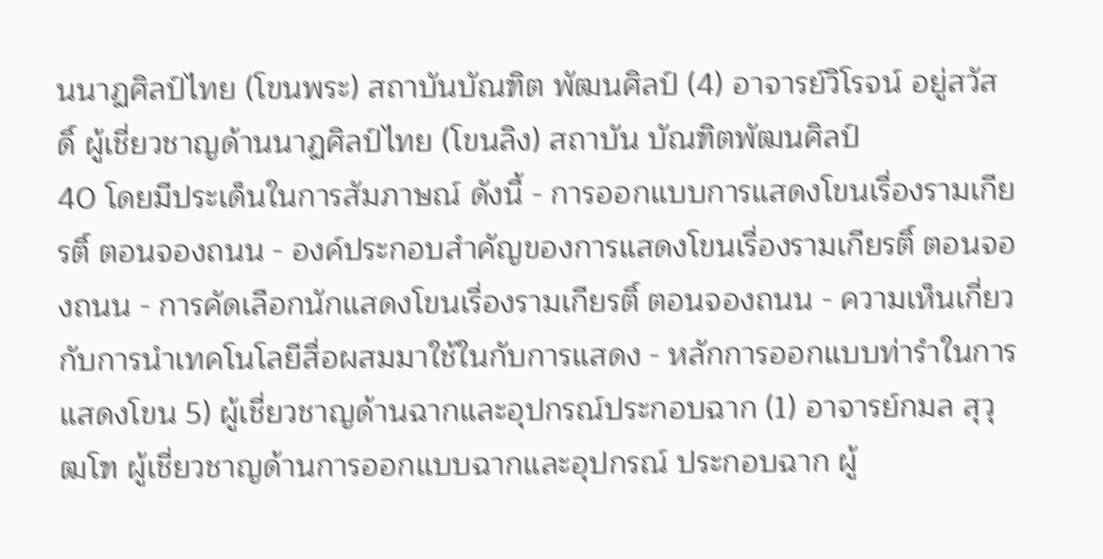นนาฏศิลป์ไทย (โขนพระ) สถาบันบัณฑิต พัฒนศิลป์ (4) อาจารย์วิโรจน์ อยู่สวัสดิ์ ผู้เชี่ยวชาญด้านนาฏศิลป์ไทย (โขนลิง) สถาบัน บัณฑิตพัฒนศิลป์
40 โดยมีประเด็นในการสัมภาษณ์ ดังนี้ - การออกแบบการแสดงโขนเรื่องรามเกียรติ์ ตอนจองถนน - องค์ประกอบสำคัญของการแสดงโขนเรื่องรามเกียรติ์ ตอนจองถนน - การคัดเลือกนักแสดงโขนเรื่องรามเกียรติ์ ตอนจองถนน - ความเห็นเกี่ยวกับการนำเทคโนโลยีสื่อผสมมาใช้ในกับการแสดง - หลักการออกแบบท่ารำในการแสดงโขน 5) ผู้เชี่ยวชาญด้านฉากและอุปกรณ์ประกอบฉาก (1) อาจารย์กมล สุวุฒโฑ ผู้เชี่ยวชาญด้านการออกแบบฉากและอุปกรณ์ ประกอบฉาก ผู้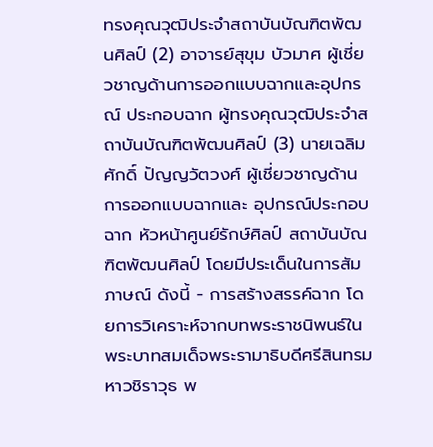ทรงคุณวุฒิประจำสถาบันบัณฑิตพัฒนศิลป์ (2) อาจารย์สุขุม บัวมาศ ผู้เชี่ยวชาญด้านการออกแบบฉากและอุปกรณ์ ประกอบฉาก ผู้ทรงคุณวุฒิประจำสถาบันบัณฑิตพัฒนศิลป์ (3) นายเฉลิมศักดิ์ ปัญญวัตวงศ์ ผู้เชี่ยวชาญด้านการออกแบบฉากและ อุปกรณ์ประกอบฉาก หัวหน้าศูนย์รักษ์ศิลป์ สถาบันบัณฑิตพัฒนศิลป์ โดยมีประเด็นในการสัมภาษณ์ ดังนี้ - การสร้างสรรค์ฉาก โดยการวิเคราะห์จากบทพระราชนิพนธ์ใน พระบาทสมเด็จพระรามาธิบดีศรีสินทรมหาวชิราวุธ พ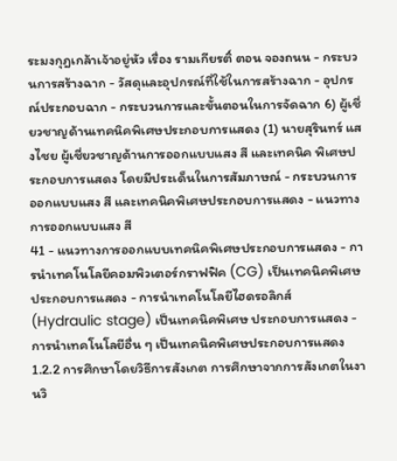ระมงกุฎเกล้าเจ้าอยู่หัว เรื่อง รามเกียรติ์ ตอน จองถนน - กระบวนการสร้างฉาก - วัสดุและอุปกรณ์ที่ใช้ในการสร้างฉาก - อุปกรณ์ประกอบฉาก - กระบวนการและขั้นตอนในการจัดฉาก 6) ผู้เชี่ยวชาญด้านเทคนิคพิเศษประกอบการแสดง (1) นายสุรินทร์ แสงไชย ผู้เชี่ยวชาญด้านการออกแบบแสง สี และเทคนิค พิเศษประกอบการแสดง โดยมีประเด็นในการสัมภาษณ์ - กระบวนการออกแบบแสง สี และเทคนิคพิเศษประกอบการแสดง - แนวทางการออกแบบแสง สี
41 - แนวทางการออกแบบเทคนิคพิเศษประกอบการแสดง - การนำเทคโนโลยีคอมพิวเตอร์กราฟฟิค (CG) เป็นเทคนิคพิเศษ ประกอบการแสดง - การนำเทคโนโลยีไฮดรอลิกส์ (Hydraulic stage) เป็นเทคนิคพิเศษ ประกอบการแสดง - การนำเทคโนโลยีอื่น ๆ เป็นเทคนิคพิเศษประกอบการแสดง 1.2.2 การศึกษาโดยวิธีการสังเกต การศึกษาจากการสังเกตในงานวิ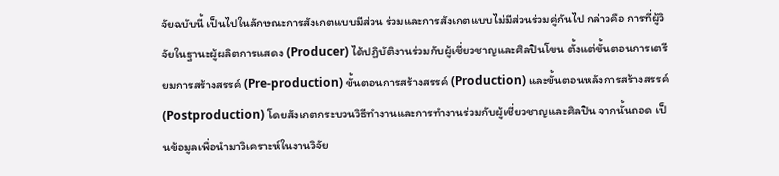จัยฉบับนี้ เป็นไปในลักษณะการสังเกตแบบมีส่วน ร่วมและการสังเกตแบบไม่มีส่วนร่วมคู่กันไป กล่าวคือ การที่ผู้วิจัยในฐานะผู้ผลิตการแสดง (Producer) ได้ปฏิบัติงานร่วมกับผู้เชี่ยวชาญและศิลปินโขน ตั้งแต่ขั้นตอนการเตรียมการสร้างสรรค์ (Pre-production) ขั้นตอนการสร้างสรรค์ (Production) และขั้นตอนหลังการสร้างสรรค์ (Postproduction) โดยสังเกตกระบวนวิธีทำงานและการทำงานร่วมกับผู้เชี่ยวชาญและศิลปิน จากนั้นถอด เป็นข้อมูลเพื่อนำมาวิเคราะห์ในงานวิจัย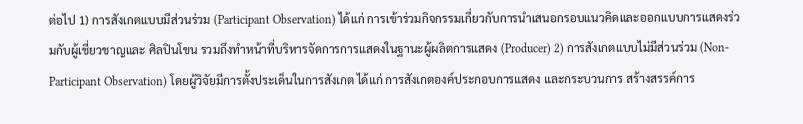ต่อไป 1) การสังเกตแบบมีส่วนร่วม (Participant Observation) ได้แก่ การเข้าร่วมกิจกรรมเกี่ยวกับการนำเสนอกรอบแนวคิดและออกแบบการแสดงร่วมกับผู้เชี่ยวชาญและ ศิลปินโขน รวมถึงทำหน้าที่บริหารจัดการการแสดงในฐานะผู้ผลิตการแสดง (Producer) 2) การสังเกตแบบไม่มีส่วนร่วม (Non-Participant Observation) โดยผู้วิจัยมีการตั้งประเด็นในการสังเกต ได้แก่ การสังเกตองค์ประกอบการแสดง และกระบวนการ สร้างสรรค์การ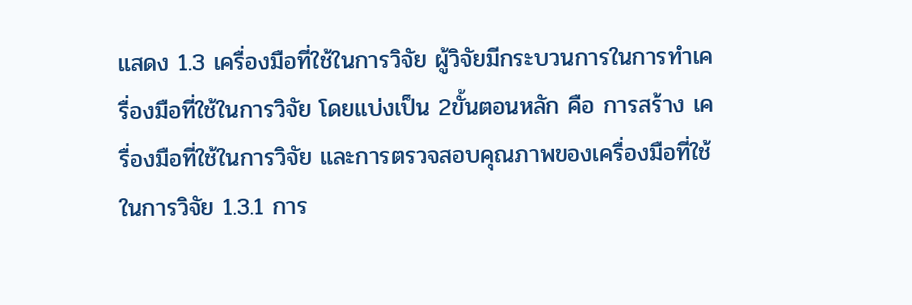แสดง 1.3 เครื่องมือที่ใช้ในการวิจัย ผู้วิจัยมีกระบวนการในการทำเครื่องมือที่ใช้ในการวิจัย โดยแบ่งเป็น 2ขั้นตอนหลัก คือ การสร้าง เครื่องมือที่ใช้ในการวิจัย และการตรวจสอบคุณภาพของเครื่องมือที่ใช้ในการวิจัย 1.3.1 การ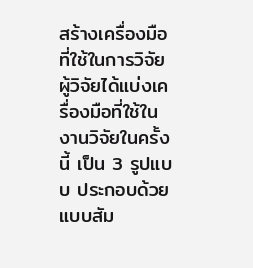สร้างเครื่องมือที่ใช้ในการวิจัย ผู้วิจัยได้แบ่งเครื่องมือที่ใช้ในงานวิจัยในครั้งนี้ เป็น 3 รูปแบบ ประกอบด้วย แบบสัม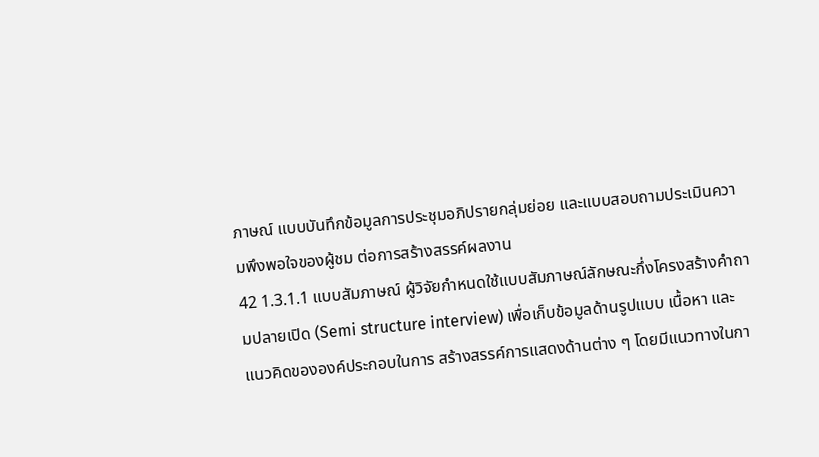ภาษณ์ แบบบันทึกข้อมูลการประชุมอภิปรายกลุ่มย่อย และแบบสอบถามประเมินความพึงพอใจของผู้ชม ต่อการสร้างสรรค์ผลงาน
42 1.3.1.1 แบบสัมภาษณ์ ผู้วิจัยกำหนดใช้แบบสัมภาษณ์ลักษณะกึ่งโครงสร้างคำถามปลายเปิด (Semi structure interview) เพื่อเก็บข้อมูลด้านรูปแบบ เนื้อหา และแนวคิดขององค์ประกอบในการ สร้างสรรค์การแสดงด้านต่าง ๆ โดยมีแนวทางในกา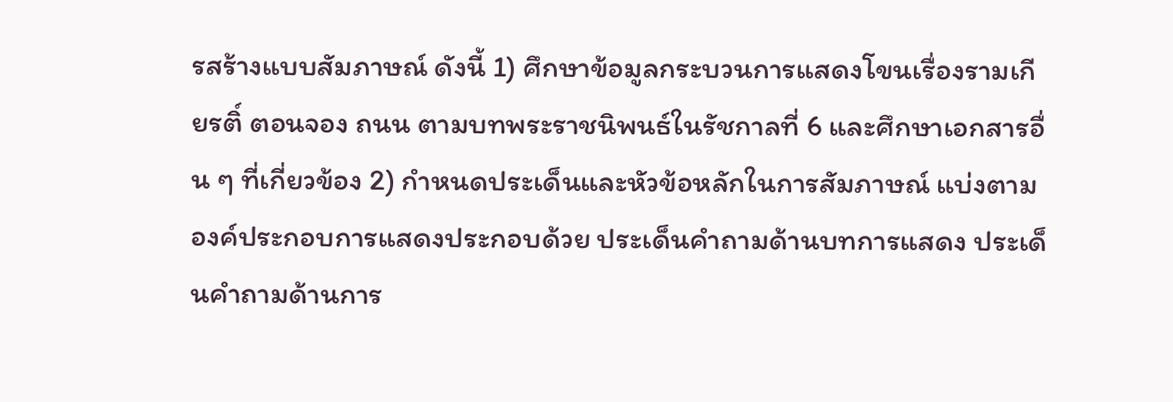รสร้างแบบสัมภาษณ์ ดังนี้ 1) ศึกษาข้อมูลกระบวนการแสดงโขนเรื่องรามเกียรติ์ ตอนจอง ถนน ตามบทพระราชนิพนธ์ในรัชกาลที่ 6 และศึกษาเอกสารอื่น ๆ ที่เกี่ยวข้อง 2) กำหนดประเด็นและหัวข้อหลักในการสัมภาษณ์ แบ่งตาม องค์ประกอบการแสดงประกอบด้วย ประเด็นคำถามด้านบทการแสดง ประเด็นคำถามด้านการ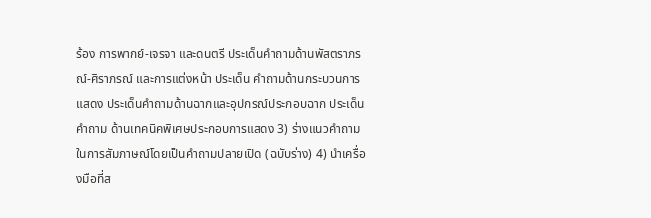ร้อง การพากย์-เจรจา และดนตรี ประเด็นคำถามด้านพัสตราภรณ์-ศิราภรณ์ และการแต่งหน้า ประเด็น คำถามด้านกระบวนการแสดง ประเด็นคำถามด้านฉากและอุปกรณ์ประกอบฉาก ประเด็นคำถาม ด้านเทคนิคพิเศษประกอบการแสดง 3) ร่างแนวคำถามในการสัมภาษณ์โดยเป็นคำถามปลายเปิด (ฉบับร่าง) 4) นำเครื่องมือที่ส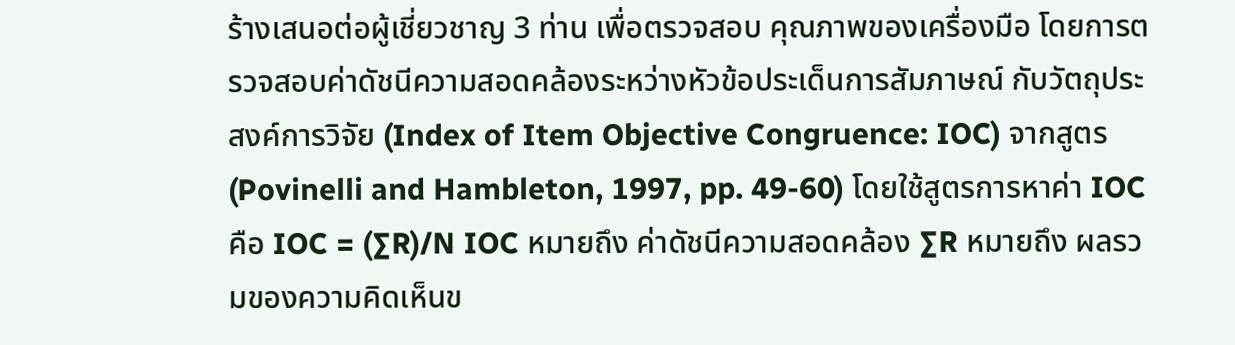ร้างเสนอต่อผู้เชี่ยวชาญ 3 ท่าน เพื่อตรวจสอบ คุณภาพของเครื่องมือ โดยการตรวจสอบค่าดัชนีความสอดคล้องระหว่างหัวข้อประเด็นการสัมภาษณ์ กับวัตถุประสงค์การวิจัย (Index of Item Objective Congruence: IOC) จากสูตร (Povinelli and Hambleton, 1997, pp. 49-60) โดยใช้สูตรการหาค่า IOC คือ IOC = (∑R)/N IOC หมายถึง ค่าดัชนีความสอดคล้อง ∑R หมายถึง ผลรวมของความคิดเห็นข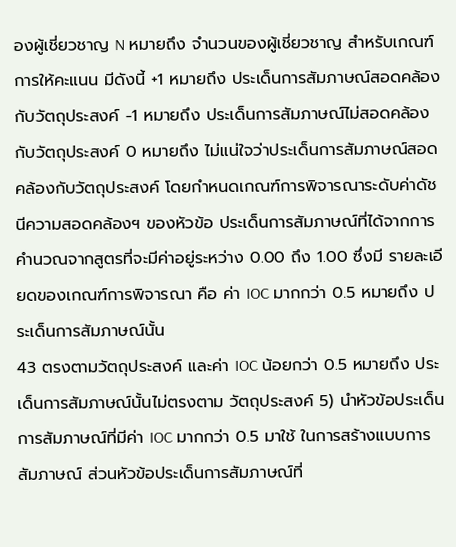องผู้เชี่ยวชาญ N หมายถึง จำนวนของผู้เชี่ยวชาญ สำหรับเกณฑ์การให้คะแนน มีดังนี้ +1 หมายถึง ประเด็นการสัมภาษณ์สอดคล้องกับวัตถุประสงค์ -1 หมายถึง ประเด็นการสัมภาษณ์ไม่สอดคล้องกับวัตถุประสงค์ 0 หมายถึง ไม่แน่ใจว่าประเด็นการสัมภาษณ์สอดคล้องกับวัตถุประสงค์ โดยกำหนดเกณฑ์การพิจารณาระดับค่าดัชนีความสอดคล้องฯ ของหัวข้อ ประเด็นการสัมภาษณ์ที่ได้จากการคำนวณจากสูตรที่จะมีค่าอยู่ระหว่าง 0.00 ถึง 1.00 ซึ่งมี รายละเอียดของเกณฑ์การพิจารณา คือ ค่า IOC มากกว่า 0.5 หมายถึง ประเด็นการสัมภาษณ์นั้น
43 ตรงตามวัตถุประสงค์ และค่า IOC น้อยกว่า 0.5 หมายถึง ประเด็นการสัมภาษณ์นั้นไม่ตรงตาม วัตถุประสงค์ 5) นำหัวข้อประเด็นการสัมภาษณ์ที่มีค่า IOC มากกว่า 0.5 มาใช้ ในการสร้างแบบการสัมภาษณ์ ส่วนหัวข้อประเด็นการสัมภาษณ์ที่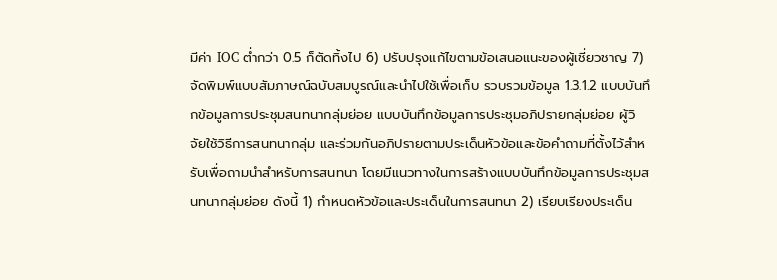มีค่า IOC ต่ำกว่า 0.5 ก็ตัดทิ้งไป 6) ปรับปรุงแก้ไขตามข้อเสนอแนะของผู้เชี่ยวชาญ 7) จัดพิมพ์แบบสัมภาษณ์ฉบับสมบูรณ์และนำไปใช้เพื่อเก็บ รวบรวมข้อมูล 1.3.1.2 แบบบันทึกข้อมูลการประชุมสนทนากลุ่มย่อย แบบบันทึกข้อมูลการประชุมอภิปรายกลุ่มย่อย ผู้วิจัยใช้วิธีการสนทนากลุ่ม และร่วมกันอภิปรายตามประเด็นหัวข้อและข้อคำถามที่ตั้งไว้สำหรับเพื่อถามนำสำหรับการสนทนา โดยมีแนวทางในการสร้างแบบบันทึกข้อมูลการประชุมสนทนากลุ่มย่อย ดังนี้ 1) กำหนดหัวข้อและประเด็นในการสนทนา 2) เรียบเรียงประเด็น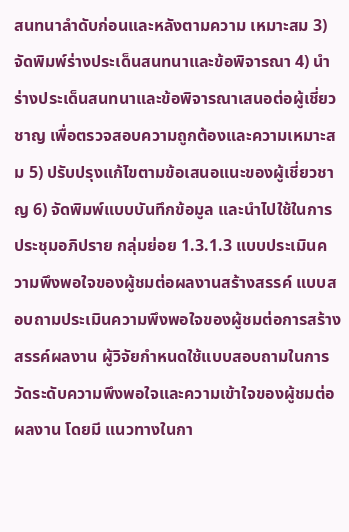สนทนาลำดับก่อนและหลังตามความ เหมาะสม 3) จัดพิมพ์ร่างประเด็นสนทนาและข้อพิจารณา 4) นำร่างประเด็นสนทนาและข้อพิจารณาเสนอต่อผู้เชี่ยวชาญ เพื่อตรวจสอบความถูกต้องและความเหมาะสม 5) ปรับปรุงแก้ไขตามข้อเสนอแนะของผู้เชี่ยวชาญ 6) จัดพิมพ์แบบบันทึกข้อมูล และนำไปใช้ในการประชุมอภิปราย กลุ่มย่อย 1.3.1.3 แบบประเมินความพึงพอใจของผู้ชมต่อผลงานสร้างสรรค์ แบบสอบถามประเมินความพึงพอใจของผู้ชมต่อการสร้างสรรค์ผลงาน ผู้วิจัยกำหนดใช้แบบสอบถามในการวัดระดับความพึงพอใจและความเข้าใจของผู้ชมต่อผลงาน โดยมี แนวทางในกา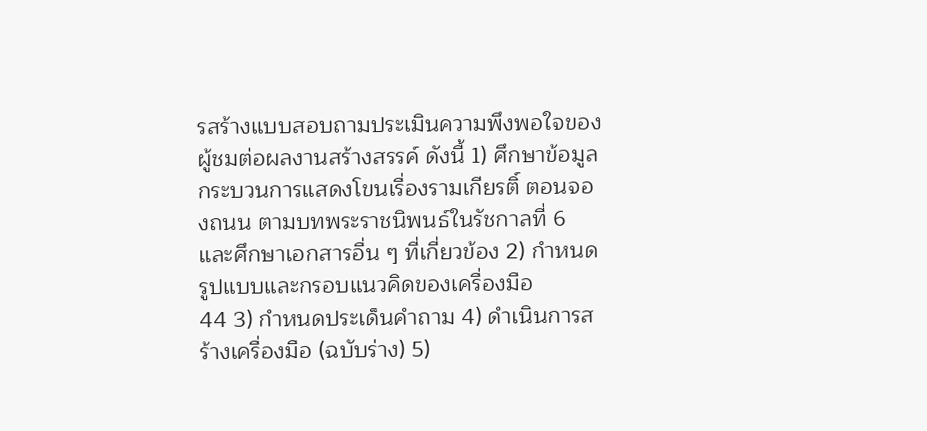รสร้างแบบสอบถามประเมินความพึงพอใจของผู้ชมต่อผลงานสร้างสรรค์ ดังนี้ 1) ศึกษาข้อมูลกระบวนการแสดงโขนเรื่องรามเกียรติ์ ตอนจองถนน ตามบทพระราชนิพนธ์ในรัชกาลที่ 6 และศึกษาเอกสารอื่น ๆ ที่เกี่ยวข้อง 2) กำหนดรูปแบบและกรอบแนวคิดของเครื่องมือ
44 3) กำหนดประเด็นคำถาม 4) ดำเนินการสร้างเครื่องมือ (ฉบับร่าง) 5)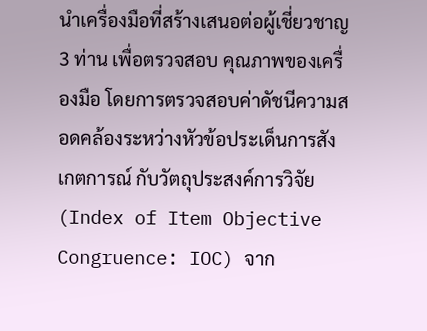นำเครื่องมือที่สร้างเสนอต่อผู้เชี่ยวชาญ 3 ท่าน เพื่อตรวจสอบ คุณภาพของเครื่องมือ โดยการตรวจสอบค่าดัชนีความสอดคล้องระหว่างหัวข้อประเด็นการสังเกตการณ์ กับวัตถุประสงค์การวิจัย (Index of Item Objective Congruence: IOC) จาก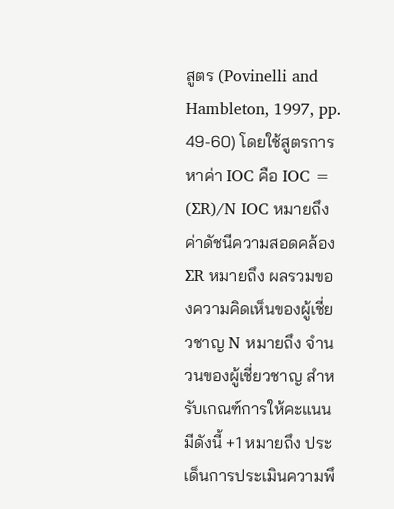สูตร (Povinelli and Hambleton, 1997, pp. 49-60) โดยใช้สูตรการหาค่า IOC คือ IOC = (∑R)/N IOC หมายถึง ค่าดัชนีความสอดคล้อง ∑R หมายถึง ผลรวมของความคิดเห็นของผู้เชี่ยวชาญ N หมายถึง จำนวนของผู้เชี่ยวชาญ สำหรับเกณฑ์การให้คะแนน มีดังนี้ +1 หมายถึง ประเด็นการประเมินความพึ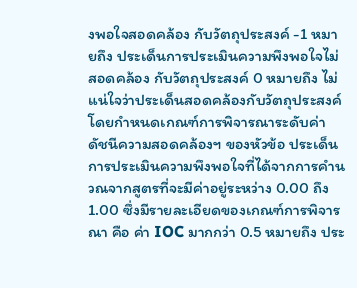งพอใจสอดคล้อง กับวัตถุประสงค์ -1 หมายถึง ประเด็นการประเมินความพึงพอใจไม่สอดคล้อง กับวัตถุประสงค์ 0 หมายถึง ไม่แน่ใจว่าประเด็นสอดคล้องกับวัตถุประสงค์ โดยกำหนดเกณฑ์การพิจารณาระดับค่าดัชนีความสอดคล้องฯ ของหัวข้อ ประเด็นการประเมินความพึงพอใจที่ได้จากการคำนวณจากสูตรที่จะมีค่าอยู่ระหว่าง 0.00 ถึง 1.00 ซึ่งมีรายละเอียดของเกณฑ์การพิจารณา คือ ค่า IOC มากกว่า 0.5 หมายถึง ประ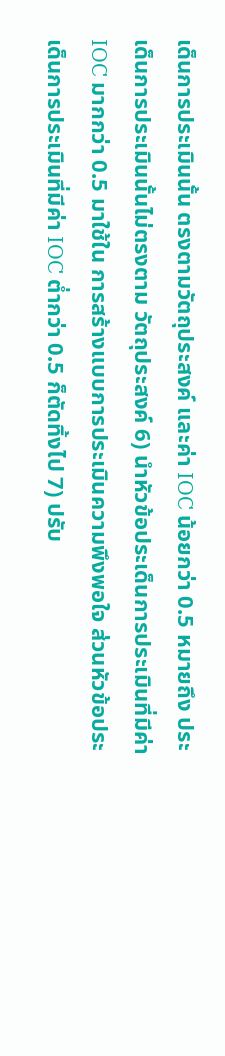เด็นการประเมินนั้น ตรงตามวัตถุประสงค์ และค่า IOC น้อยกว่า 0.5 หมายถึง ประเด็นการประเมินนั้นไม่ตรงตาม วัตถุประสงค์ 6) นำหัวข้อประเด็นการประเมินที่มีค่า IOC มากกว่า 0.5 มาใช้ใน การสร้างแบบการประเมินความพึงพอใจ ส่วนหัวข้อประเด็นการประเมินที่มีค่า IOC ต่ำกว่า 0.5 ก็ตัดทิ้งไป 7) ปรับ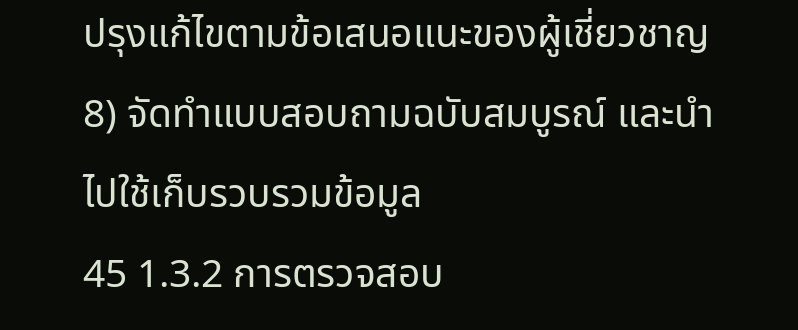ปรุงแก้ไขตามข้อเสนอแนะของผู้เชี่ยวชาญ 8) จัดทำแบบสอบถามฉบับสมบูรณ์ และนำไปใช้เก็บรวบรวมข้อมูล
45 1.3.2 การตรวจสอบ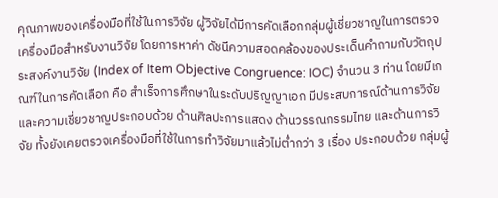คุณภาพของเครื่องมือที่ใช้ในการวิจัย ผู้วิจัยได้มีการคัดเลือกกลุ่มผู้เชี่ยวชาญในการตรวจเครื่องมือสำหรับงานวิจัย โดยการหาค่า ดัชนีความสอดคล้องของประเด็นคำถามกับวัตถุประสงค์งานวิจัย (Index of Item Objective Congruence: IOC) จำนวน 3 ท่าน โดยมีเกณฑ์ในการคัดเลือก คือ สำเร็จการศึกษาในระดับปริญญาเอก มีประสบการณ์ด้านการวิจัยและความเชี่ยวชาญประกอบด้วย ด้านศิลปะการแสดง ด้านวรรณกรรมไทย และด้านการวิจัย ทั้งยังเคยตรวจเครื่องมือที่ใช้ในการทำวิจัยมาแล้วไม่ต่ำกว่า 3 เรื่อง ประกอบด้วย กลุ่มผู้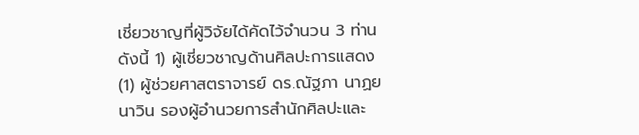เชี่ยวชาญที่ผู้วิจัยได้คัดไว้จำนวน 3 ท่าน ดังนี้ 1) ผู้เชี่ยวชาญด้านศิลปะการแสดง (1) ผู้ช่วยศาสตราจารย์ ดร.ณัฐภา นาฏยนาวิน รองผู้อำนวยการสำนักศิลปะและ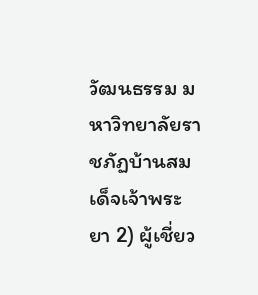วัฒนธรรม มหาวิทยาลัยราชภัฏบ้านสมเด็จเจ้าพระยา 2) ผู้เชี่ยว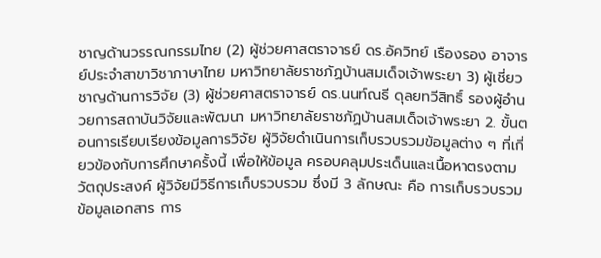ชาญด้านวรรณกรรมไทย (2) ผู้ช่วยศาสตราจารย์ ดร.อัควิทย์ เรืองรอง อาจารย์ประจำสาขาวิชาภาษาไทย มหาวิทยาลัยราชภัฏบ้านสมเด็จเจ้าพระยา 3) ผู้เชี่ยวชาญด้านการวิจัย (3) ผู้ช่วยศาสตราจารย์ ดร.นนท์ณธี ดุลยทวีสิทธิ์ รองผู้อำนวยการสถาบันวิจัยและพัฒนา มหาวิทยาลัยราชภัฏบ้านสมเด็จเจ้าพระยา 2. ขั้นตอนการเรียบเรียงข้อมูลการวิจัย ผู้วิจัยดำเนินการเก็บรวบรวมข้อมูลต่าง ๆ ที่เกี่ยวข้องกับการศึกษาครั้งนี้ เพื่อให้ข้อมูล ครอบคลุมประเด็นและเนื้อหาตรงตามวัตถุประสงค์ ผู้วิจัยมีวิธีการเก็บรวบรวม ซึ่งมี 3 ลักษณะ คือ การเก็บรวบรวมข้อมูลเอกสาร การ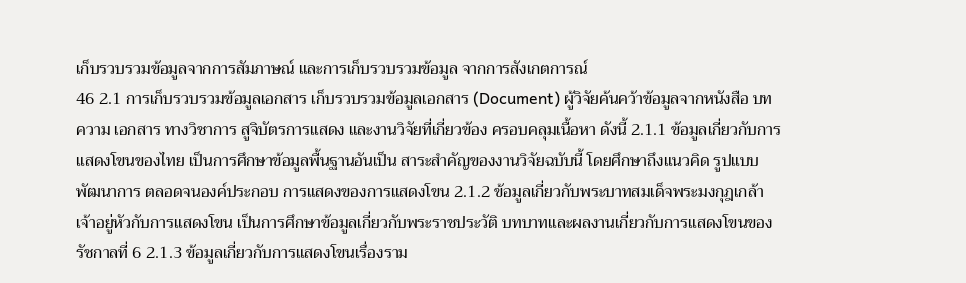เก็บรวบรวมข้อมูลจากการสัมภาษณ์ และการเก็บรวบรวมข้อมูล จากการสังเกตการณ์
46 2.1 การเก็บรวบรวมข้อมูลเอกสาร เก็บรวบรวมข้อมูลเอกสาร (Document) ผู้วิจัยค้นคว้าข้อมูลจากหนังสือ บทความ เอกสาร ทางวิชาการ สูจิบัตรการแสดง และงานวิจัยที่เกี่ยวข้อง ครอบคลุมเนื้อหา ดังนี้ 2.1.1 ข้อมูลเกี่ยวกับการแสดงโขนของไทย เป็นการศึกษาข้อมูลพื้นฐานอันเป็น สาระสำคัญของงานวิจัยฉบับนี้ โดยศึกษาถึงแนวคิด รูปแบบ พัฒนาการ ตลอดจนองค์ประกอบ การแสดงของการแสดงโขน 2.1.2 ข้อมูลเกี่ยวกับพระบาทสมเด็จพระมงกุฎเกล้าเจ้าอยู่หัวกับการแสดงโขน เป็นการศึกษาข้อมูลเกี่ยวกับพระราชประวัติ บทบาทและผลงานเกี่ยวกับการแสดงโขนของรัชกาลที่ 6 2.1.3 ข้อมูลเกี่ยวกับการแสดงโขนเรื่องราม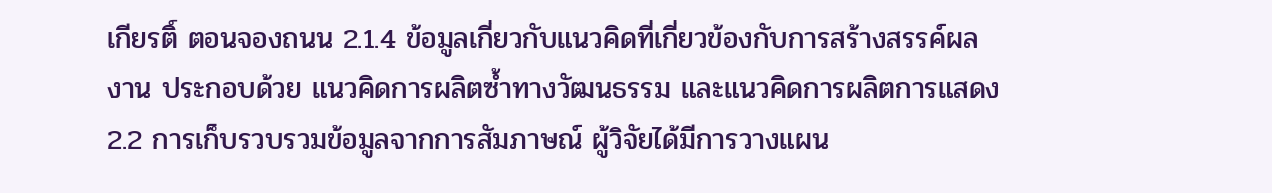เกียรติ์ ตอนจองถนน 2.1.4 ข้อมูลเกี่ยวกับแนวคิดที่เกี่ยวข้องกับการสร้างสรรค์ผลงาน ประกอบด้วย แนวคิดการผลิตซ้ำทางวัฒนธรรม และแนวคิดการผลิตการแสดง 2.2 การเก็บรวบรวมข้อมูลจากการสัมภาษณ์ ผู้วิจัยได้มีการวางแผน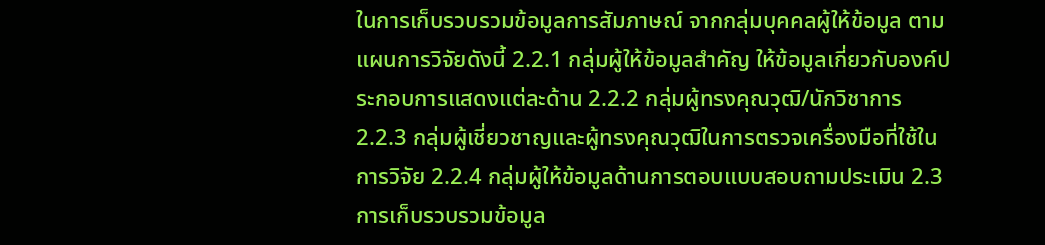ในการเก็บรวบรวมข้อมูลการสัมภาษณ์ จากกลุ่มบุคคลผู้ให้ข้อมูล ตามแผนการวิจัยดังนี้ 2.2.1 กลุ่มผู้ให้ข้อมูลสำคัญ ให้ข้อมูลเกี่ยวกับองค์ประกอบการแสดงแต่ละด้าน 2.2.2 กลุ่มผู้ทรงคุณวุฒิ/นักวิชาการ 2.2.3 กลุ่มผู้เชี่ยวชาญและผู้ทรงคุณวุฒิในการตรวจเครื่องมือที่ใช้ในการวิจัย 2.2.4 กลุ่มผู้ให้ข้อมูลด้านการตอบแบบสอบถามประเมิน 2.3 การเก็บรวบรวมข้อมูล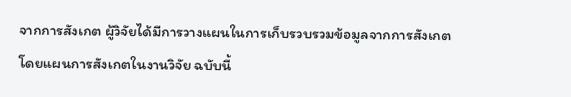จากการสังเกต ผู้วิจัยได้มีการวางแผนในการเก็บรวบรวมข้อมูลจากการสังเกต โดยแผนการสังเกตในงานวิจัย ฉบับนี้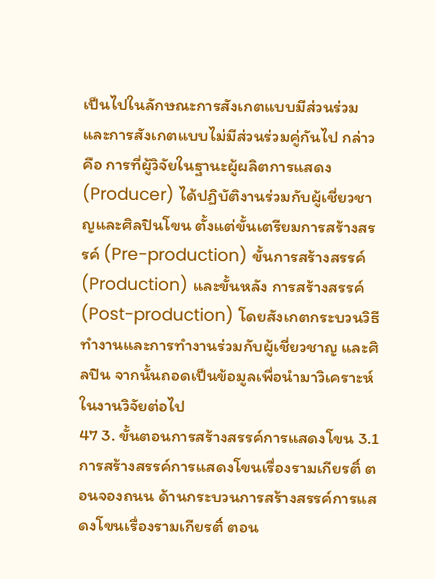เป็นไปในลักษณะการสังเกตแบบมีส่วนร่วมและการสังเกตแบบไม่มีส่วนร่วมคู่กันไป กล่าวคือ การที่ผู้วิจัยในฐานะผู้ผลิตการแสดง (Producer) ได้ปฏิบัติงานร่วมกับผู้เชี่ยวชาญและศิลปินโขน ตั้งแต่ขั้นเตรียมการสร้างสรรค์ (Pre-production) ขั้นการสร้างสรรค์ (Production) และขั้นหลัง การสร้างสรรค์ (Post-production) โดยสังเกตกระบวนวิธีทำงานและการทำงานร่วมกับผู้เชี่ยวชาญ และศิลปิน จากนั้นถอดเป็นข้อมูลเพื่อนำมาวิเคราะห์ในงานวิจัยต่อไป
47 3. ขั้นตอนการสร้างสรรค์การแสดงโขน 3.1 การสร้างสรรค์การแสดงโขนเรื่องรามเกียรติ์ ตอนจองถนน ด้านกระบวนการสร้างสรรค์การแสดงโขนเรื่องรามเกียรติ์ ตอน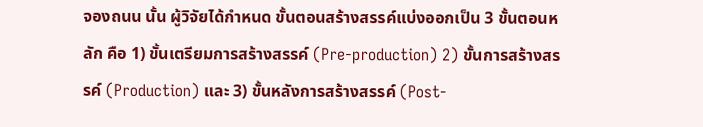จองถนน นั้น ผู้วิจัยได้กำหนด ขั้นตอนสร้างสรรค์แบ่งออกเป็น 3 ขั้นตอนหลัก คือ 1) ขั้นเตรียมการสร้างสรรค์ (Pre-production) 2) ขั้นการสร้างสรรค์ (Production) และ 3) ขั้นหลังการสร้างสรรค์ (Post-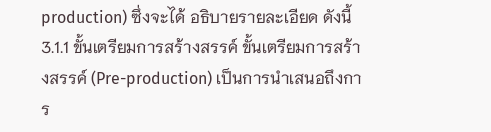production) ซึ่งจะได้ อธิบายรายละเอียด ดังนี้ 3.1.1 ขั้นเตรียมการสร้างสรรค์ ขั้นเตรียมการสร้างสรรค์ (Pre-production) เป็นการนำเสนอถึงการ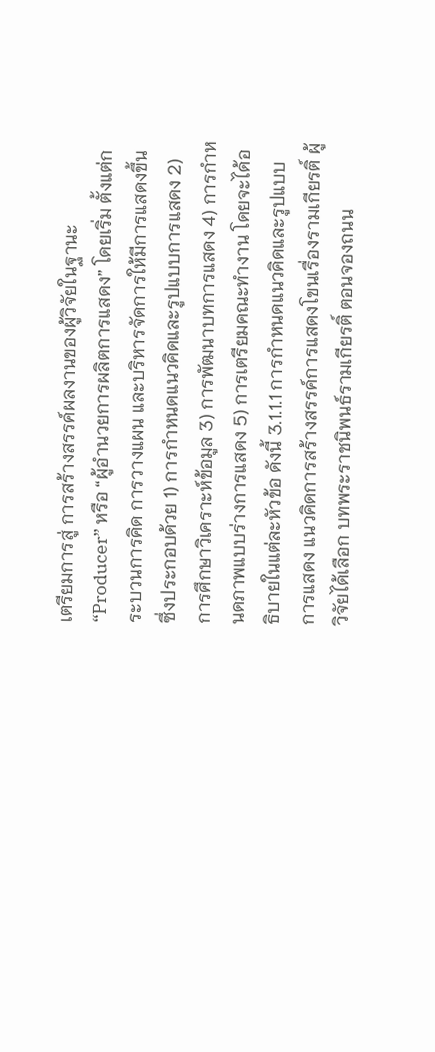เตรียมการสู่ การสร้างสรรค์ผลงานของผู้วิจัยในฐานะ “Producer” หรือ “ผู้อำนวยการผลิตการแสดง” โดยเริ่ม ตั้งแต่กระบวนการคิด การวางแผน และบริหารจัดการให้มีการแสดงขึ้น ซึ่งประกอบด้วย 1) การกำหนดแนวคิดและรูปแบบการแสดง 2) การศึกษาวิเคราะห์ข้อมูล 3) การพัฒนาบทการแสดง 4) การกำหนดภาพแบบร่างการแสดง 5) การเตรียมคณะทำงาน โดยจะได้อธิบายในแต่ละหัวข้อ ดังนี้ 3.1.1.1 การกำหนดแนวคิดและรูปแบบการแสดง แนวคิดการสร้างสรรค์การแสดงโขนเรื่องรามเกียรติ์ ผู้วิจัยได้เลือก บทพระราชนิพนธ์รามเกียรติ์ ตอนจองถนน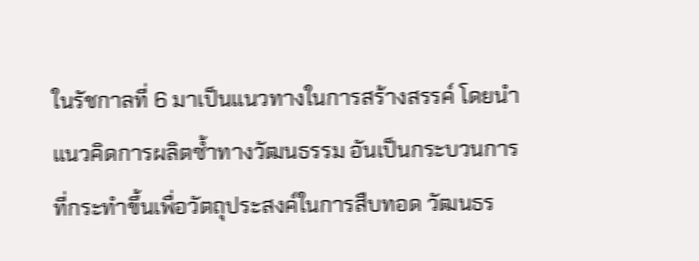ในรัชกาลที่ 6 มาเป็นแนวทางในการสร้างสรรค์ โดยนำ แนวคิดการผลิตซ้ำทางวัฒนธรรม อันเป็นกระบวนการที่กระทำขึ้นเพื่อวัตถุประสงค์ในการสืบทอด วัฒนธร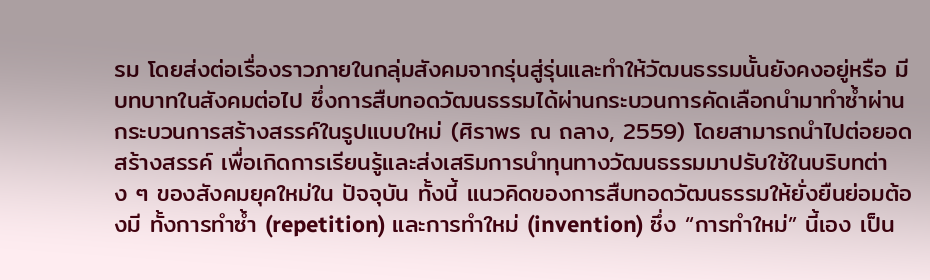รม โดยส่งต่อเรื่องราวภายในกลุ่มสังคมจากรุ่นสู่รุ่นและทำให้วัฒนธรรมนั้นยังคงอยู่หรือ มีบทบาทในสังคมต่อไป ซึ่งการสืบทอดวัฒนธรรมได้ผ่านกระบวนการคัดเลือกนำมาทำซ้ำผ่าน กระบวนการสร้างสรรค์ในรูปแบบใหม่ (ศิราพร ณ ถลาง, 2559) โดยสามารถนำไปต่อยอดสร้างสรรค์ เพื่อเกิดการเรียนรู้และส่งเสริมการนำทุนทางวัฒนธรรมมาปรับใช้ในบริบทต่าง ๆ ของสังคมยุคใหม่ใน ปัจจุบัน ทั้งนี้ แนวคิดของการสืบทอดวัฒนธรรมให้ยั่งยืนย่อมต้องมี ทั้งการทำซ้ำ (repetition) และการทำใหม่ (invention) ซึ่ง “การทำใหม่” นี้เอง เป็น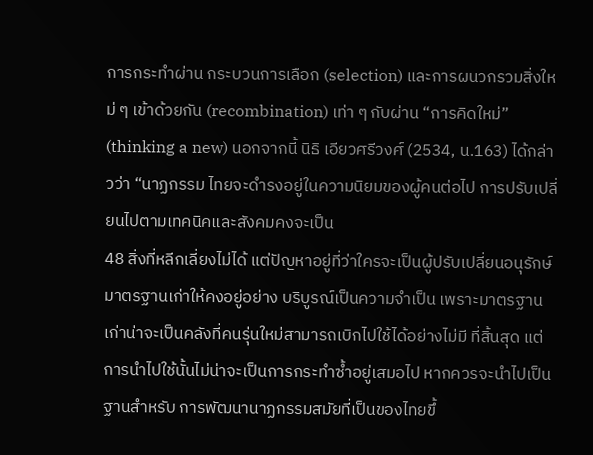การกระทำผ่าน กระบวนการเลือก (selection) และการผนวกรวมสิ่งใหม่ ๆ เข้าด้วยกัน (recombination) เท่า ๆ กับผ่าน “การคิดใหม่” (thinking a new) นอกจากนี้ นิธิ เอียวศรีวงศ์ (2534, น.163) ได้กล่าวว่า “นาฏกรรม ไทยจะดำรงอยู่ในความนิยมของผู้คนต่อไป การปรับเปลี่ยนไปตามเทคนิคและสังคมคงจะเป็น
48 สิ่งที่หลีกเลี่ยงไม่ได้ แต่ปัญหาอยู่ที่ว่าใครจะเป็นผู้ปรับเปลี่ยนอนุรักษ์มาตรฐานเก่าให้คงอยู่อย่าง บริบูรณ์เป็นความจำเป็น เพราะมาตรฐานเก่าน่าจะเป็นคลังที่คนรุ่นใหม่สามารถเบิกไปใช้ได้อย่างไม่มี ที่สิ้นสุด แต่การนำไปใช้นั้นไม่น่าจะเป็นการกระทำซ้ำอยู่เสมอไป หากควรจะนำไปเป็นฐานสำหรับ การพัฒนานาฏกรรมสมัยที่เป็นของไทยขึ้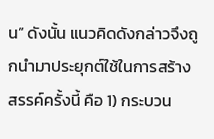น” ดังนั้น แนวคิดดังกล่าวจึงถูกนำมาประยุกต์ใช้ในการสร้างสรรค์ครั้งนี้ คือ 1) กระบวน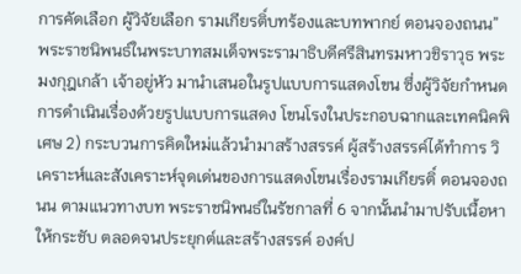การคัดเลือก ผู้วิจัยเลือก รามเกียรติ์บทร้องและบทพากย์ ตอนจองถนน” พระราชนิพนธ์ในพระบาทสมเด็จพระรามาธิบดีศรีสินทรมหาวชิราวุธ พระมงกุฎเกล้า เจ้าอยู่หัว มานำเสนอในรูปแบบการแสดงโขน ซึ่งผู้วิจัยกำหนดการดำเนินเรื่องด้วยรูปแบบการแสดง โขนโรงในประกอบฉากและเทคนิคพิเศษ 2) กระบวนการคิดใหม่แล้วนำมาสร้างสรรค์ ผู้สร้างสรรค์ได้ทำการ วิเคราะห์และสังเคราะห์จุดเด่นของการแสดงโขนเรื่องรามเกียรติ์ ตอนจองถนน ตามแนวทางบท พระราชนิพนธ์ในรัชกาลที่ 6 จากนั้นนำมาปรับเนื้อหาให้กระชับ ตลอดจนประยุกต์และสร้างสรรค์ องค์ป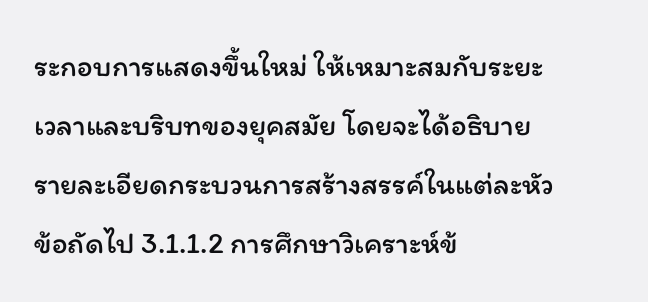ระกอบการแสดงขึ้นใหม่ ให้เหมาะสมกับระยะเวลาและบริบทของยุคสมัย โดยจะได้อธิบาย รายละเอียดกระบวนการสร้างสรรค์ในแต่ละหัวข้อถัดไป 3.1.1.2 การศึกษาวิเคราะห์ข้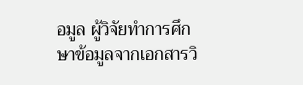อมูล ผู้วิจัยทำการศึกษาข้อมูลจากเอกสารวิ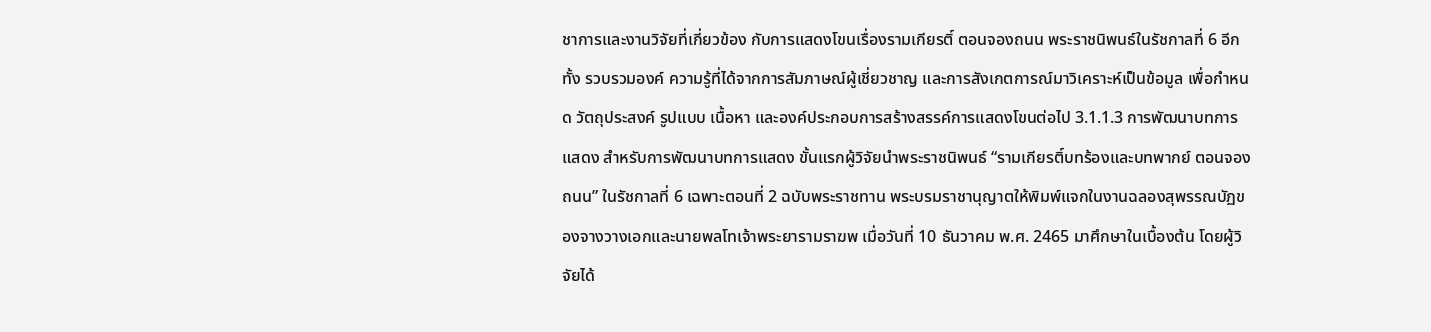ชาการและงานวิจัยที่เกี่ยวข้อง กับการแสดงโขนเรื่องรามเกียรติ์ ตอนจองถนน พระราชนิพนธ์ในรัชกาลที่ 6 อีกทั้ง รวบรวมองค์ ความรู้ที่ได้จากการสัมภาษณ์ผู้เชี่ยวชาญ และการสังเกตการณ์มาวิเคราะห์เป็นข้อมูล เพื่อกำหนด วัตถุประสงค์ รูปแบบ เนื้อหา และองค์ประกอบการสร้างสรรค์การแสดงโขนต่อไป 3.1.1.3 การพัฒนาบทการแสดง สำหรับการพัฒนาบทการแสดง ขั้นแรกผู้วิจัยนำพระราชนิพนธ์ “รามเกียรติ์บทร้องและบทพากย์ ตอนจองถนน” ในรัชกาลที่ 6 เฉพาะตอนที่ 2 ฉบับพระราชทาน พระบรมราชานุญาตให้พิมพ์แจกในงานฉลองสุพรรณบัฏของจางวางเอกและนายพลโทเจ้าพระยารามราฆพ เมื่อวันที่ 10 ธันวาคม พ.ศ. 2465 มาศึกษาในเบื้องต้น โดยผู้วิจัยได้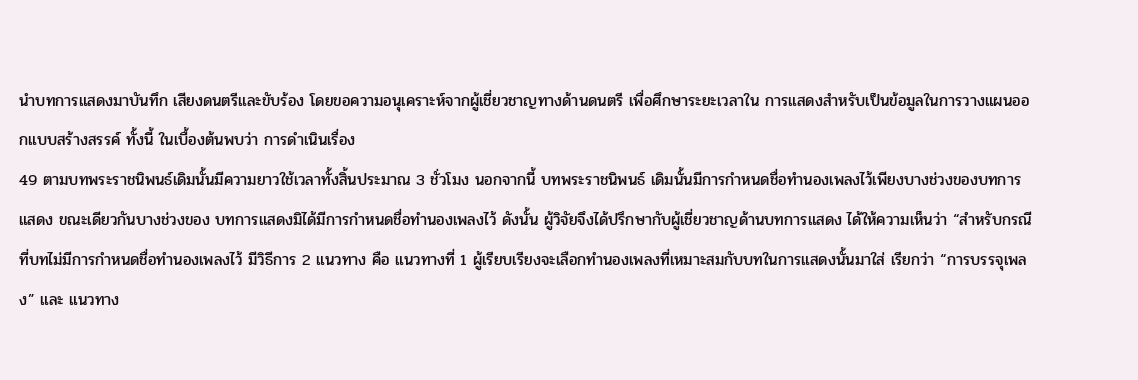นำบทการแสดงมาบันทึก เสียงดนตรีและขับร้อง โดยขอความอนุเคราะห์จากผู้เชี่ยวชาญทางด้านดนตรี เพื่อศึกษาระยะเวลาใน การแสดงสำหรับเป็นข้อมูลในการวางแผนออกแบบสร้างสรรค์ ทั้งนี้ ในเบื้องต้นพบว่า การดำเนินเรื่อง
49 ตามบทพระราชนิพนธ์เดิมนั้นมีความยาวใช้เวลาทั้งสิ้นประมาณ 3 ชั่วโมง นอกจากนี้ บทพระราชนิพนธ์ เดิมนั้นมีการกำหนดชื่อทำนองเพลงไว้เพียงบางช่วงของบทการแสดง ขณะเดียวกันบางช่วงของ บทการแสดงมิได้มีการกำหนดชื่อทำนองเพลงไว้ ดังนั้น ผู้วิจัยจึงได้ปรึกษากับผู้เชี่ยวชาญด้านบทการแสดง ได้ให้ความเห็นว่า “สำหรับกรณีที่บทไม่มีการกำหนดชื่อทำนองเพลงไว้ มีวิธีการ 2 แนวทาง คือ แนวทางที่ 1 ผู้เรียบเรียงจะเลือกทำนองเพลงที่เหมาะสมกับบทในการแสดงนั้นมาใส่ เรียกว่า “การบรรจุเพลง” และ แนวทาง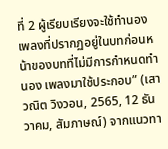ที่ 2 ผู้เรียบเรียงจะใช้ทำนองเพลงที่ปรากฏอยู่ในบทก่อนหน้าของบทที่ไม่มีการกำหนดทำนอง เพลงมาใช้ประกอบ” (เสาวณิต วิงวอน, 2565, 12 ธันวาคม, สัมภาษณ์) จากแนวทา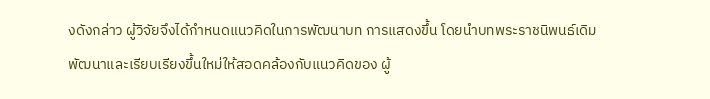งดังกล่าว ผู้วิจัยจึงได้กำหนดแนวคิดในการพัฒนาบท การแสดงขึ้น โดยนำบทพระราชนิพนธ์เดิมพัฒนาและเรียบเรียงขึ้นใหม่ให้สอดคล้องกับแนวคิดของ ผู้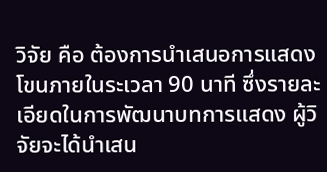วิจัย คือ ต้องการนำเสนอการแสดงโขนภายในระเวลา 90 นาที ซึ่งรายละเอียดในการพัฒนาบทการแสดง ผู้วิจัยจะได้นำเสน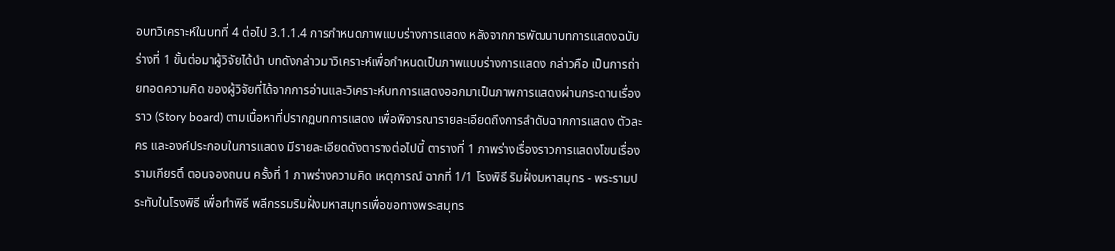อบทวิเคราะห์ในบทที่ 4 ต่อไป 3.1.1.4 การกำหนดภาพแบบร่างการแสดง หลังจากการพัฒนาบทการแสดงฉบับร่างที่ 1 ขั้นต่อมาผู้วิจัยได้นำ บทดังกล่าวมาวิเคราะห์เพื่อกำหนดเป็นภาพแบบร่างการแสดง กล่าวคือ เป็นการถ่ายทอดความคิด ของผู้วิจัยที่ได้จากการอ่านและวิเคราะห์บทการแสดงออกมาเป็นภาพการแสดงผ่านกระดานเรื่องราว (Story board) ตามเนื้อหาที่ปรากฏบทการแสดง เพื่อพิจารณารายละเอียดถึงการลำดับฉากการแสดง ตัวละคร และองค์ประกอบในการแสดง มีรายละเอียดดังตารางต่อไปนี้ ตารางที่ 1 ภาพร่างเรื่องราวการแสดงโขนเรื่องรามเกียรติ์ ตอนจองถนน ครั้งที่ 1 ภาพร่างความคิด เหตุการณ์ ฉากที่ 1/1 โรงพิธี ริมฝั่งมหาสมุทร - พระรามประทับในโรงพิธี เพื่อทำพิธี พลีกรรมริมฝั่งมหาสมุทรเพื่อขอทางพระสมุทร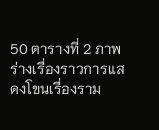50 ตารางที่ 2 ภาพร่างเรื่องราวการแสดงโขนเรื่องราม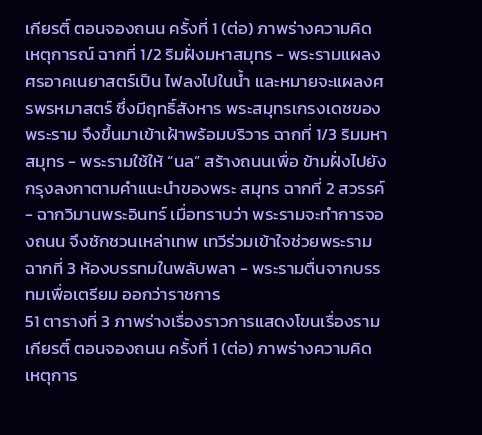เกียรติ์ ตอนจองถนน ครั้งที่ 1 (ต่อ) ภาพร่างความคิด เหตุการณ์ ฉากที่ 1/2 ริมฝั่งมหาสมุทร - พระรามแผลงศรอาคเนยาสตร์เป็น ไฟลงไปในน้ำ และหมายจะแผลงศรพรหมาสตร์ ซึ่งมีฤทธิ์สังหาร พระสมุทรเกรงเดชของพระราม จึงขึ้นมาเข้าเฝ้าพร้อมบริวาร ฉากที่ 1/3 ริมมหาสมุทร - พระรามใช้ให้ “นล” สร้างถนนเพื่อ ข้ามฝั่งไปยังกรุงลงกาตามคำแนะนำของพระ สมุทร ฉากที่ 2 สวรรค์ - ฉากวิมานพระอินทร์ เมื่อทราบว่า พระรามจะทำการจองถนน จึงชักชวนเหล่าเทพ เทวีร่วมเข้าใจช่วยพระราม ฉากที่ 3 ห้องบรรทมในพลับพลา - พระรามตื่นจากบรรทมเพื่อเตรียม ออกว่าราชการ
51 ตารางที่ 3 ภาพร่างเรื่องราวการแสดงโขนเรื่องรามเกียรติ์ ตอนจองถนน ครั้งที่ 1 (ต่อ) ภาพร่างความคิด เหตุการ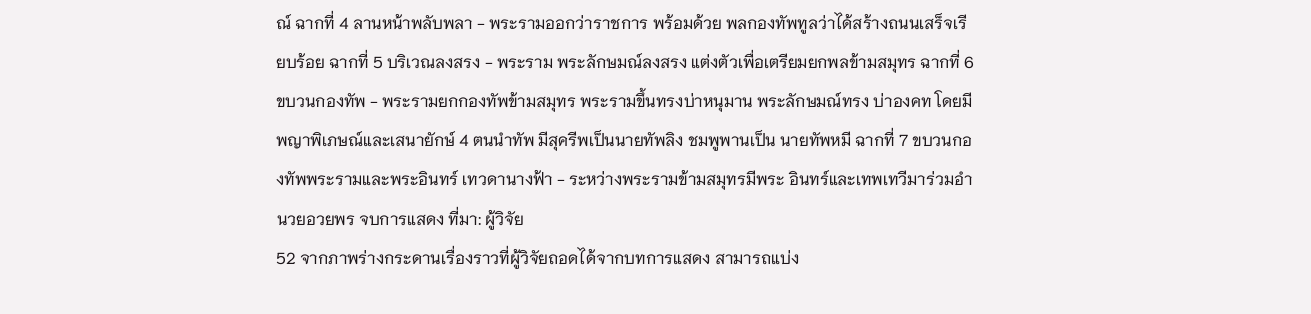ณ์ ฉากที่ 4 ลานหน้าพลับพลา - พระรามออกว่าราชการ พร้อมด้วย พลกองทัพทูลว่าได้สร้างถนนเสร็จเรียบร้อย ฉากที่ 5 บริเวณลงสรง - พระราม พระลักษมณ์ลงสรง แต่งตัวเพื่อเตรียมยกพลข้ามสมุทร ฉากที่ 6 ขบวนกองทัพ - พระรามยกกองทัพข้ามสมุทร พระรามขึ้นทรงบ่าหนุมาน พระลักษมณ์ทรง บ่าองคท โดยมีพญาพิเภษณ์และเสนายักษ์ 4 ตนนำทัพ มีสุครีพเป็นนายทัพลิง ชมพูพานเป็น นายทัพหมี ฉากที่ 7 ขบวนกองทัพพระรามและพระอินทร์ เทวดานางฟ้า - ระหว่างพระรามข้ามสมุทรมีพระ อินทร์และเทพเทวีมาร่วมอำนวยอวยพร จบการแสดง ที่มา: ผู้วิจัย
52 จากภาพร่างกระดานเรื่องราวที่ผู้วิจัยถอดได้จากบทการแสดง สามารถแบ่ง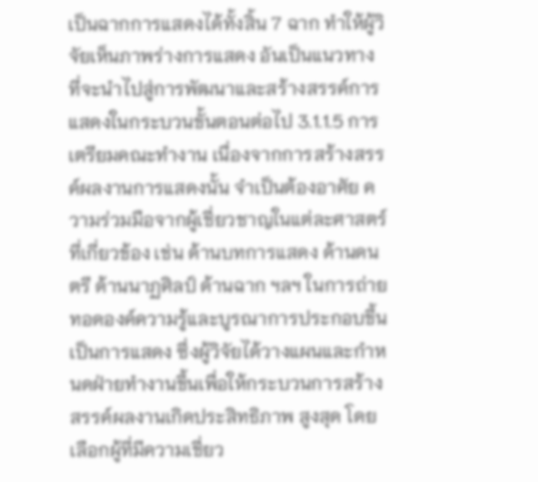เป็นฉากการแสดงได้ทั้งสิ้น 7 ฉาก ทำให้ผู้วิจัยเห็นภาพร่างการแสดง อันเป็นแนวทาง ที่จะนำไปสู่การพัฒนาและสร้างสรรค์การแสดงในกระบวนขั้นตอนต่อไป 3.1.1.5 การเตรียมคณะทำงาน เนื่องจากการสร้างสรรค์ผลงานการแสดงนั้น จำเป็นต้องอาศัย ความร่วมมือจากผู้เชี่ยวชาญในแต่ละศาสตร์ที่เกี่ยวข้อง เช่น ด้านบทการแสดง ด้านดนตรี ด้านนาฏศิลป์ ด้านฉาก ฯลฯ ในการถ่ายทอดองค์ความรู้และบูรณาการประกอบขึ้นเป็นการแสดง ซึ่งผู้วิจัยได้วางแผนและกำหนดฝ่ายทำงานขึ้นเพื่อให้กระบวนการสร้างสรรค์ผลงานเกิดประสิทธิภาพ สูงสุด โดยเลือกผู้ที่มีความเชี่ยว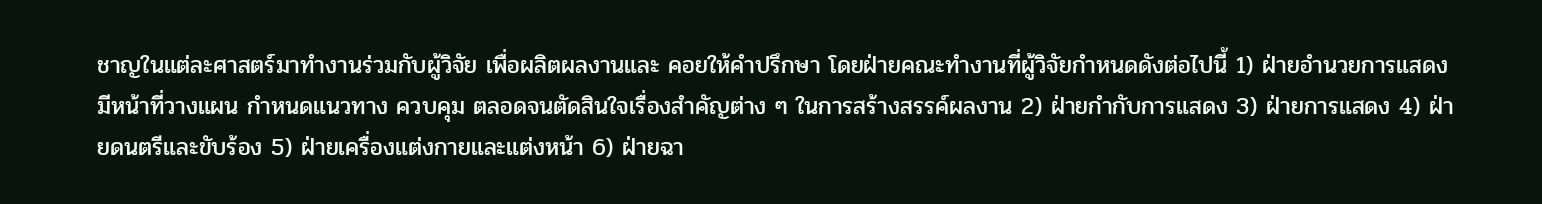ชาญในแต่ละศาสตร์มาทำงานร่วมกับผู้วิจัย เพื่อผลิตผลงานและ คอยให้คำปรึกษา โดยฝ่ายคณะทำงานที่ผู้วิจัยกำหนดดังต่อไปนี้ 1) ฝ่ายอำนวยการแสดง มีหน้าที่วางแผน กำหนดแนวทาง ควบคุม ตลอดจนตัดสินใจเรื่องสำคัญต่าง ๆ ในการสร้างสรรค์ผลงาน 2) ฝ่ายกำกับการแสดง 3) ฝ่ายการแสดง 4) ฝ่ายดนตรีและขับร้อง 5) ฝ่ายเครื่องแต่งกายและแต่งหน้า 6) ฝ่ายฉา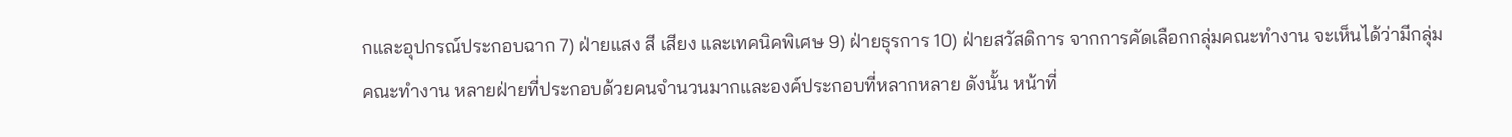กและอุปกรณ์ประกอบฉาก 7) ฝ่ายแสง สี เสียง และเทคนิคพิเศษ 9) ฝ่ายธุรการ 10) ฝ่ายสวัสดิการ จากการคัดเลือกกลุ่มคณะทำงาน จะเห็นได้ว่ามีกลุ่มคณะทำงาน หลายฝ่ายที่ประกอบด้วยคนจำนวนมากและองค์ประกอบที่หลากหลาย ดังนั้น หน้าที่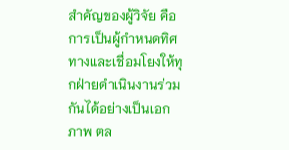สำคัญของผู้วิจัย คือ การเป็นผู้กำหนดทิศทางและเชื่อมโยงให้ทุกฝ่ายดำเนินงานร่วมกันได้อย่างเป็นเอกภาพ ตล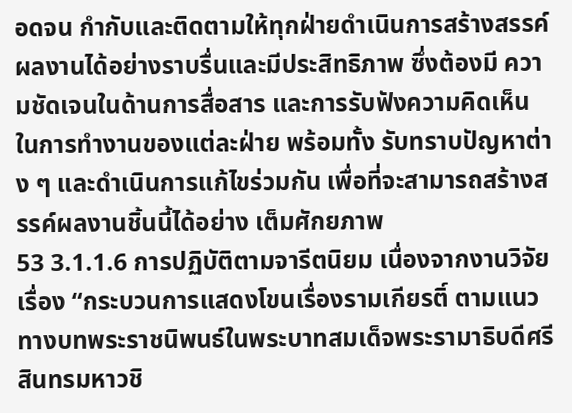อดจน กำกับและติดตามให้ทุกฝ่ายดำเนินการสร้างสรรค์ผลงานได้อย่างราบรื่นและมีประสิทธิภาพ ซึ่งต้องมี ความชัดเจนในด้านการสื่อสาร และการรับฟังความคิดเห็นในการทำงานของแต่ละฝ่าย พร้อมทั้ง รับทราบปัญหาต่าง ๆ และดำเนินการแก้ไขร่วมกัน เพื่อที่จะสามารถสร้างสรรค์ผลงานชิ้นนี้ได้อย่าง เต็มศักยภาพ
53 3.1.1.6 การปฏิบัติตามจารีตนิยม เนื่องจากงานวิจัยเรื่อง “กระบวนการแสดงโขนเรื่องรามเกียรติ์ ตามแนวทางบทพระราชนิพนธ์ในพระบาทสมเด็จพระรามาธิบดีศรีสินทรมหาวชิ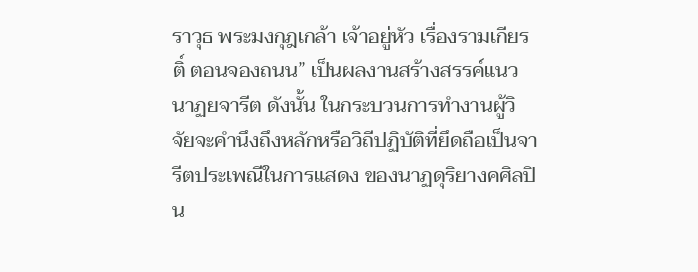ราวุธ พระมงกุฎเกล้า เจ้าอยู่หัว เรื่องรามเกียรติ์ ตอนจองถนน” เป็นผลงานสร้างสรรค์แนวนาฏยจารีต ดังนั้น ในกระบวนการทำงานผู้วิจัยจะคำนึงถึงหลักหรือวิถีปฏิบัติที่ยึดถือเป็นจารีตประเพณีในการแสดง ของนาฏดุริยางคศิลปิน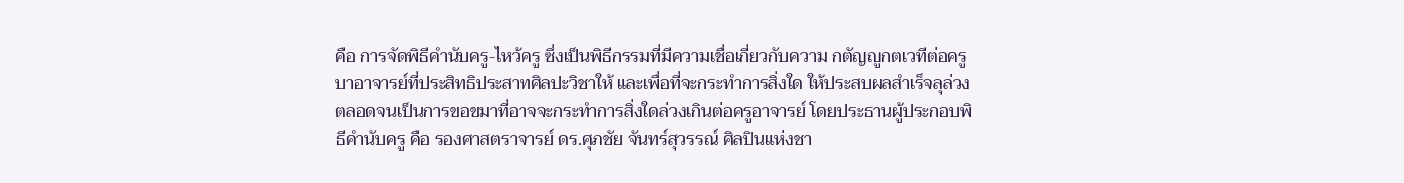คือ การจัดพิธีคำนับครู-ไหว้ครู ซึ่งเป็นพิธีกรรมที่มีความเชื่อเกี่ยวกับความ กตัญญูกตเวทีต่อครูบาอาจารย์ที่ประสิทธิประสาทศิลปะวิชาให้ และเพื่อที่จะกระทำการสิ่งใด ให้ประสบผลสำเร็จลุล่วง ตลอดจนเป็นการขอขมาที่อาจจะกระทำการสิ่งใดล่วงเกินต่อครูอาจารย์ โดยประธานผู้ประกอบพิธีคำนับครู คือ รองศาสตราจารย์ ดร.ศุภชัย จันทร์สุวรรณ์ ศิลปินแห่งชา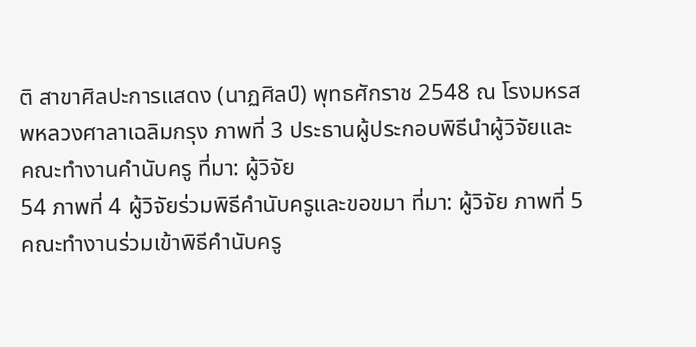ติ สาขาศิลปะการแสดง (นาฏศิลป์) พุทธศักราช 2548 ณ โรงมหรสพหลวงศาลาเฉลิมกรุง ภาพที่ 3 ประธานผู้ประกอบพิธีนำผู้วิจัยและคณะทำงานคำนับครู ที่มา: ผู้วิจัย
54 ภาพที่ 4 ผู้วิจัยร่วมพิธีคำนับครูและขอขมา ที่มา: ผู้วิจัย ภาพที่ 5 คณะทำงานร่วมเข้าพิธีคำนับครู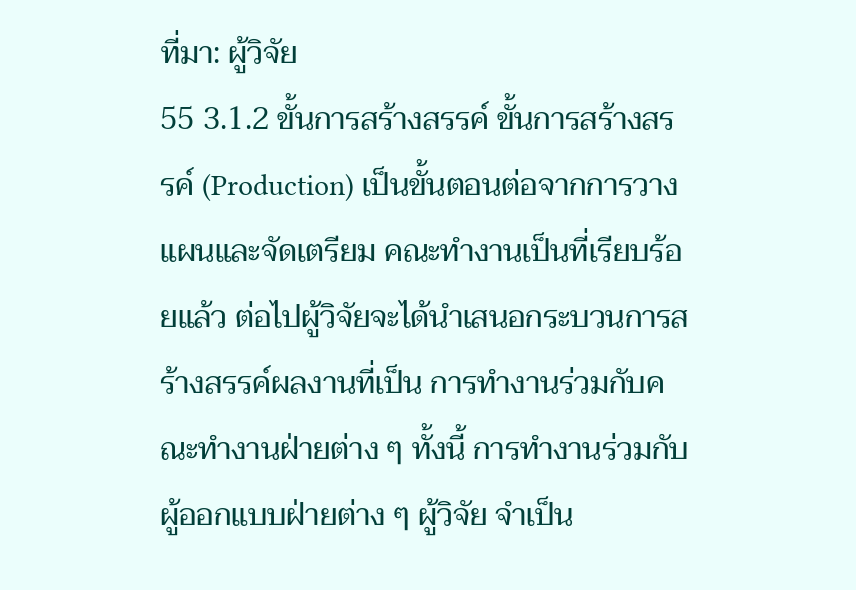ที่มา: ผู้วิจัย
55 3.1.2 ขั้นการสร้างสรรค์ ขั้นการสร้างสรรค์ (Production) เป็นขั้นตอนต่อจากการวางแผนและจัดเตรียม คณะทำงานเป็นที่เรียบร้อยแล้ว ต่อไปผู้วิจัยจะได้นำเสนอกระบวนการสร้างสรรค์ผลงานที่เป็น การทำงานร่วมกับคณะทำงานฝ่ายต่าง ๆ ทั้งนี้ การทำงานร่วมกับผู้ออกแบบฝ่ายต่าง ๆ ผู้วิจัย จำเป็น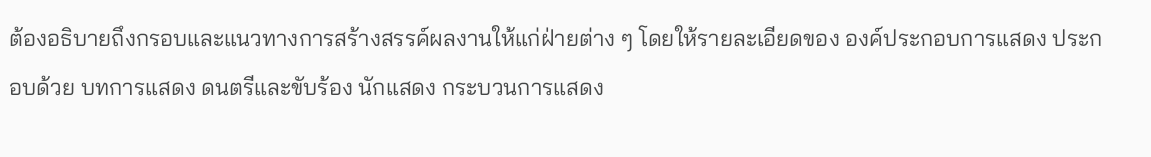ต้องอธิบายถึงกรอบและแนวทางการสร้างสรรค์ผลงานให้แก่ฝ่ายต่าง ๆ โดยให้รายละเอียดของ องค์ประกอบการแสดง ประกอบด้วย บทการแสดง ดนตรีและขับร้อง นักแสดง กระบวนการแสดง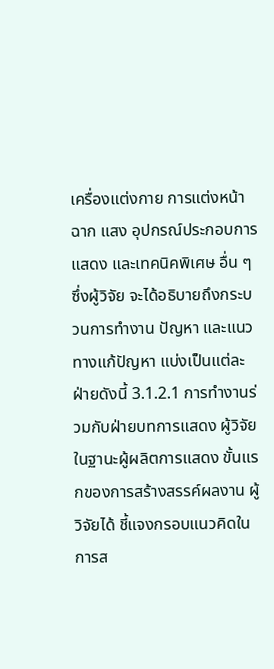เครื่องแต่งกาย การแต่งหน้า ฉาก แสง อุปกรณ์ประกอบการแสดง และเทคนิคพิเศษ อื่น ๆ ซึ่งผู้วิจัย จะได้อธิบายถึงกระบวนการทำงาน ปัญหา และแนวทางแก้ปัญหา แบ่งเป็นแต่ละฝ่ายดังนี้ 3.1.2.1 การทำงานร่วมกับฝ่ายบทการแสดง ผู้วิจัยในฐานะผู้ผลิตการแสดง ขั้นแรกของการสร้างสรรค์ผลงาน ผู้วิจัยได้ ชี้แจงกรอบแนวคิดในการส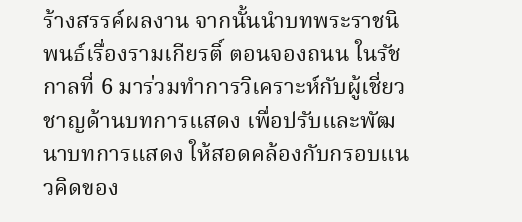ร้างสรรค์ผลงาน จากนั้นนำบทพระราชนิพนธ์เรื่องรามเกียรติ์ ตอนจองถนน ในรัชกาลที่ 6 มาร่วมทำการวิเคราะห์กับผู้เชี่ยวชาญด้านบทการแสดง เพื่อปรับและพัฒนาบทการแสดง ให้สอดคล้องกับกรอบแนวคิดของ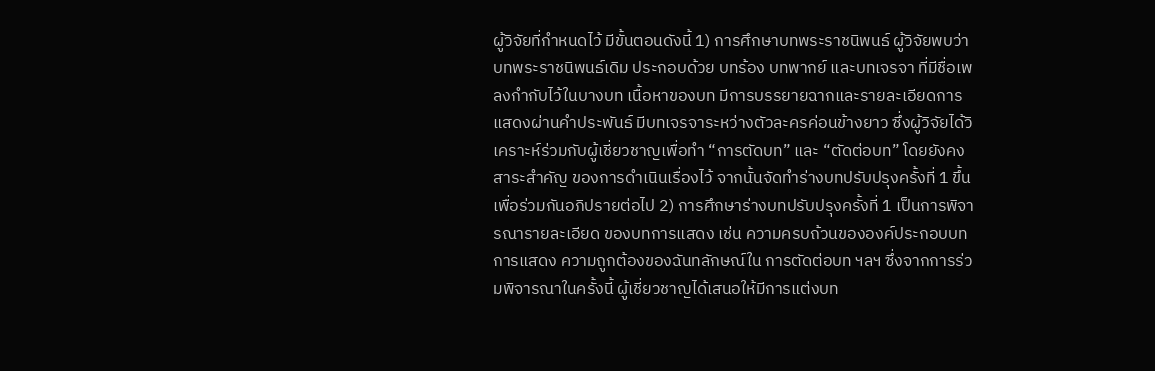ผู้วิจัยที่กำหนดไว้ มีขั้นตอนดังนี้ 1) การศึกษาบทพระราชนิพนธ์ ผู้วิจัยพบว่าบทพระราชนิพนธ์เดิม ประกอบด้วย บทร้อง บทพากย์ และบทเจรจา ที่มีชื่อเพลงกำกับไว้ในบางบท เนื้อหาของบท มีการบรรยายฉากและรายละเอียดการแสดงผ่านคำประพันธ์ มีบทเจรจาระหว่างตัวละครค่อนข้างยาว ซึ่งผู้วิจัยได้วิเคราะห์ร่วมกับผู้เชี่ยวชาญเพื่อทำ “การตัดบท” และ “ตัดต่อบท” โดยยังคงสาระสำคัญ ของการดำเนินเรื่องไว้ จากนั้นจัดทำร่างบทปรับปรุงครั้งที่ 1 ขึ้นเพื่อร่วมกันอภิปรายต่อไป 2) การศึกษาร่างบทปรับปรุงครั้งที่ 1 เป็นการพิจารณารายละเอียด ของบทการแสดง เช่น ความครบถ้วนขององค์ประกอบบทการแสดง ความถูกต้องของฉันทลักษณ์ใน การตัดต่อบท ฯลฯ ซึ่งจากการร่วมพิจารณาในครั้งนี้ ผู้เชี่ยวชาญได้เสนอให้มีการแต่งบท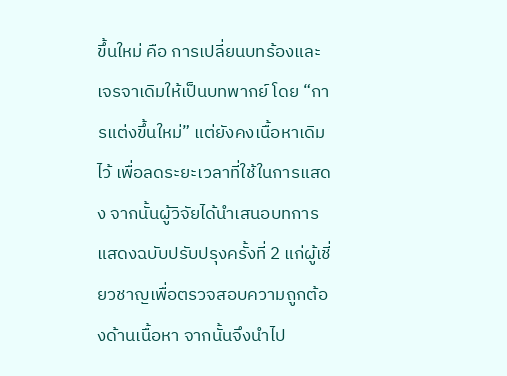ขึ้นใหม่ คือ การเปลี่ยนบทร้องและเจรจาเดิมให้เป็นบทพากย์ โดย “การแต่งขึ้นใหม่” แต่ยังคงเนื้อหาเดิมไว้ เพื่อลดระยะเวลาที่ใช้ในการแสดง จากนั้นผู้วิจัยได้นำเสนอบทการแสดงฉบับปรับปรุงครั้งที่ 2 แก่ผู้เชี่ยวชาญเพื่อตรวจสอบความถูกต้องด้านเนื้อหา จากนั้นจึงนำไป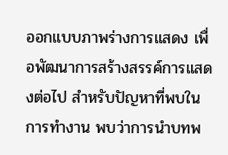ออกแบบภาพร่างการแสดง เพื่อพัฒนาการสร้างสรรค์การแสดงต่อไป สำหรับปัญหาที่พบในการทำงาน พบว่าการนำบทพ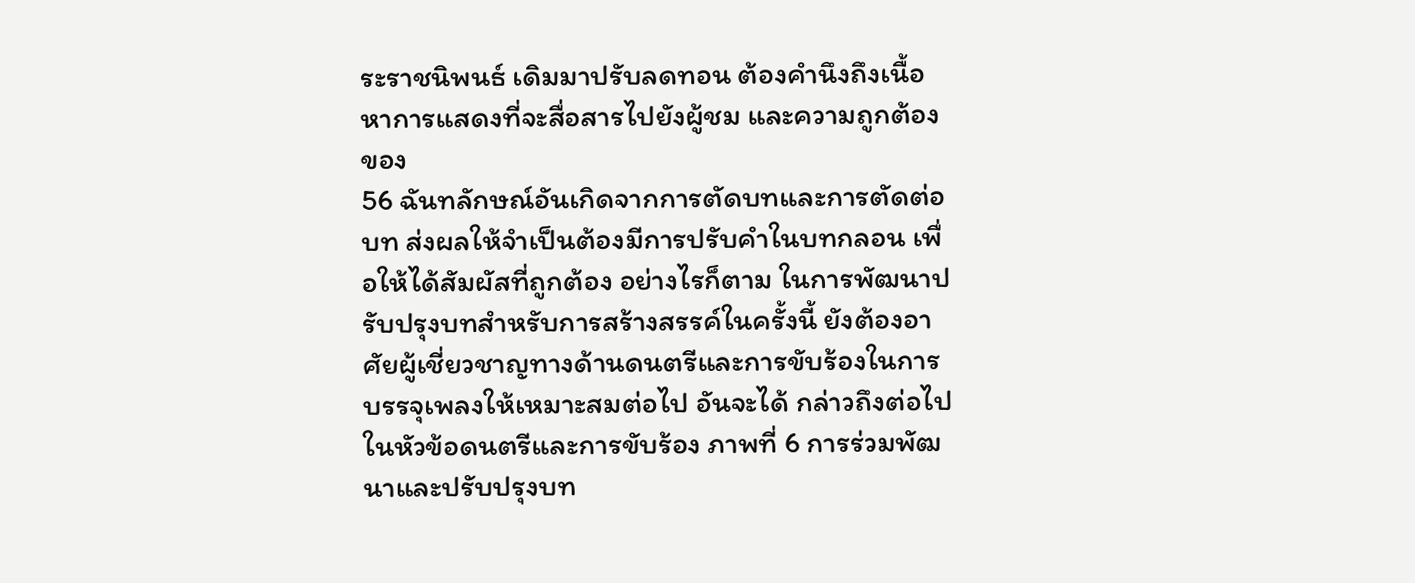ระราชนิพนธ์ เดิมมาปรับลดทอน ต้องคำนึงถึงเนื้อหาการแสดงที่จะสื่อสารไปยังผู้ชม และความถูกต้องของ
56 ฉันทลักษณ์อันเกิดจากการตัดบทและการตัดต่อบท ส่งผลให้จำเป็นต้องมีการปรับคำในบทกลอน เพื่อให้ได้สัมผัสที่ถูกต้อง อย่างไรก็ตาม ในการพัฒนาปรับปรุงบทสำหรับการสร้างสรรค์ในครั้งนี้ ยังต้องอาศัยผู้เชี่ยวชาญทางด้านดนตรีและการขับร้องในการบรรจุเพลงให้เหมาะสมต่อไป อันจะได้ กล่าวถึงต่อไปในหัวข้อดนตรีและการขับร้อง ภาพที่ 6 การร่วมพัฒนาและปรับปรุงบท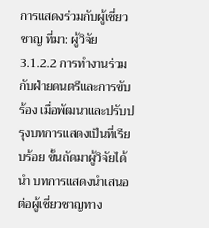การแสดงร่วมกับผู้เชี่ยวชาญ ที่มา: ผู้วิจัย 3.1.2.2 การทำงานร่วมกับฝ่ายดนตรีและการขับร้อง เมื่อพัฒนาและปรับปรุงบทการแสดงเป็นที่เรียบร้อย ขั้นถัดมาผู้วิจัยได้นำ บทการแสดงนำเสนอต่อผู้เชี่ยวชาญทาง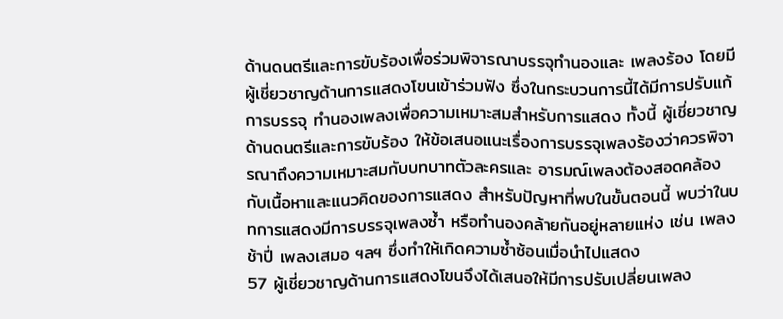ด้านดนตรีและการขับร้องเพื่อร่วมพิจารณาบรรจุทำนองและ เพลงร้อง โดยมีผู้เชี่ยวชาญด้านการแสดงโขนเข้าร่วมฟัง ซึ่งในกระบวนการนี้ได้มีการปรับแก้การบรรจุ ทำนองเพลงเพื่อความเหมาะสมสำหรับการแสดง ทั้งนี้ ผู้เชี่ยวชาญด้านดนตรีและการขับร้อง ให้ข้อเสนอแนะเรื่องการบรรจุเพลงร้องว่าควรพิจารณาถึงความเหมาะสมกับบทบาทตัวละครและ อารมณ์เพลงต้องสอดคล้องกับเนื้อหาและแนวคิดของการแสดง สำหรับปัญหาที่พบในขั้นตอนนี้ พบว่าในบทการแสดงมีการบรรจุเพลงซ้ำ หรือทำนองคล้ายกันอยู่หลายแห่ง เช่น เพลงช้าปี่ เพลงเสมอ ฯลฯ ซึ่งทำให้เกิดความซ้ำซ้อนเมื่อนำไปแสดง
57 ผู้เชี่ยวชาญด้านการแสดงโขนจึงได้เสนอให้มีการปรับเปลี่ยนเพลง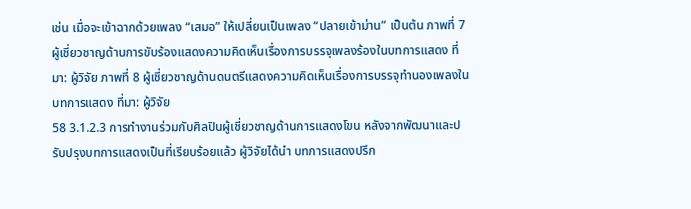เช่น เมื่อจะเข้าฉากด้วยเพลง “เสมอ” ให้เปลี่ยนเป็นเพลง “ปลายเข้าม่าน” เป็นต้น ภาพที่ 7 ผู้เชี่ยวชาญด้านการขับร้องแสดงความคิดเห็นเรื่องการบรรจุเพลงร้องในบทการแสดง ที่มา: ผู้วิจัย ภาพที่ 8 ผู้เชี่ยวชาญด้านดนตรีแสดงความคิดเห็นเรื่องการบรรจุทำนองเพลงในบทการแสดง ที่มา: ผู้วิจัย
58 3.1.2.3 การทำงานร่วมกับศิลปินผู้เชี่ยวชาญด้านการแสดงโขน หลังจากพัฒนาและปรับปรุงบทการแสดงเป็นที่เรียบร้อยแล้ว ผู้วิจัยได้นำ บทการแสดงปรึก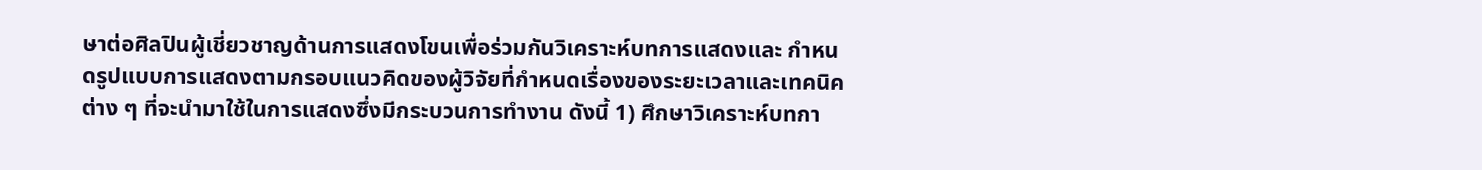ษาต่อศิลปินผู้เชี่ยวชาญด้านการแสดงโขนเพื่อร่วมกันวิเคราะห์บทการแสดงและ กำหนดรูปแบบการแสดงตามกรอบแนวคิดของผู้วิจัยที่กำหนดเรื่องของระยะเวลาและเทคนิคต่าง ๆ ที่จะนำมาใช้ในการแสดงซึ่งมีกระบวนการทำงาน ดังนี้ 1) ศึกษาวิเคราะห์บทกา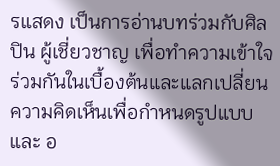รแสดง เป็นการอ่านบทร่วมกับศิลปิน ผู้เชี่ยวชาญ เพื่อทำความเข้าใจร่วมกันในเบื้องต้นและแลกเปลี่ยนความคิดเห็นเพื่อกำหนดรูปแบบและ อ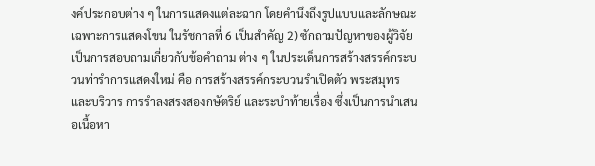งค์ประกอบต่าง ๆ ในการแสดงแต่ละฉาก โดยคำนึงถึงรูปแบบและลักษณะเฉพาะการแสดงโขน ในรัชกาลที่ 6 เป็นสำคัญ 2) ซักถามปัญหาของผู้วิจัย เป็นการสอบถามเกี่ยวกับข้อคำถาม ต่าง ๆ ในประเด็นการสร้างสรรค์กระบวนท่ารำการแสดงใหม่ คือ การสร้างสรรค์กระบวนรำเปิดตัว พระสมุทรและบริวาร การรำลงสรงสองกษัตริย์ และระบำท้ายเรื่อง ซึ่งเป็นการนำเสนอเนื้อหา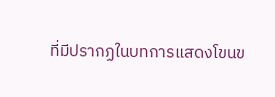ที่มีปรากฏในบทการแสดงโขนข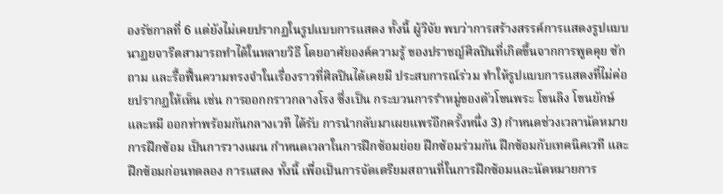องรัชกาลที่ 6 แต่ยังไม่เคยปรากฏในรูปแบบการแสดง ทั้งนี้ ผู้วิจัย พบว่าการสร้างสรรค์การแสดงรูปแบบนาฏยจารีตสามารถทำได้ในหลายวิธี โดยอาศัยองค์ความรู้ ของปราชญ์ศิลปินที่เกิดขึ้นจากการพูดคุย ซักถาม และรื้อฟื้นความทรงจำในเรื่องราวที่ศิลปินได้เคยมี ประสบการณ์ร่วม ทำให้รูปแบบการแสดงที่ไม่ค่อยปรากฏให้เห็น เช่น การออกกราวกลางโรง ซึ่งเป็น กระบวนการรำหมู่ของตัวโขนพระ โขนลิง โขนยักษ์ และหมี ออกท่าพร้อมกันกลางเวที ได้รับ การนำกลับมาเผยแพร่อีกครั้งหนึ่ง 3) กำหนดช่วงเวลานัดหมายการฝึกซ้อม เป็นการวางแผน กำหนดเวลาในการฝึกซ้อมย่อย ฝึกซ้อมร่วมกัน ฝึกซ้อมกับเทคนิคเวที และฝึกซ้อมก่อนทดลอง การแสดง ทั้งนี้ เพื่อเป็นการจัดเตรียมสถานที่ในการฝึกซ้อมและนัดหมายการ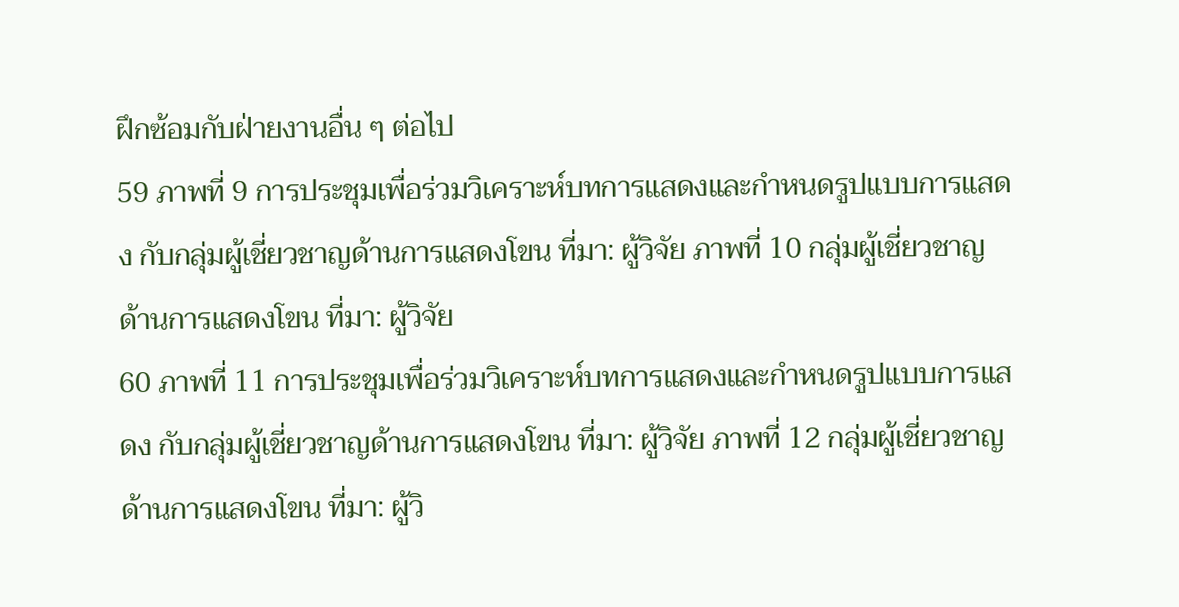ฝึกซ้อมกับฝ่ายงานอื่น ๆ ต่อไป
59 ภาพที่ 9 การประชุมเพื่อร่วมวิเคราะห์บทการแสดงและกำหนดรูปแบบการแสดง กับกลุ่มผู้เชี่ยวชาญด้านการแสดงโขน ที่มา: ผู้วิจัย ภาพที่ 10 กลุ่มผู้เชี่ยวชาญด้านการแสดงโขน ที่มา: ผู้วิจัย
60 ภาพที่ 11 การประชุมเพื่อร่วมวิเคราะห์บทการแสดงและกำหนดรูปแบบการแสดง กับกลุ่มผู้เชี่ยวชาญด้านการแสดงโขน ที่มา: ผู้วิจัย ภาพที่ 12 กลุ่มผู้เชี่ยวชาญด้านการแสดงโขน ที่มา: ผู้วิ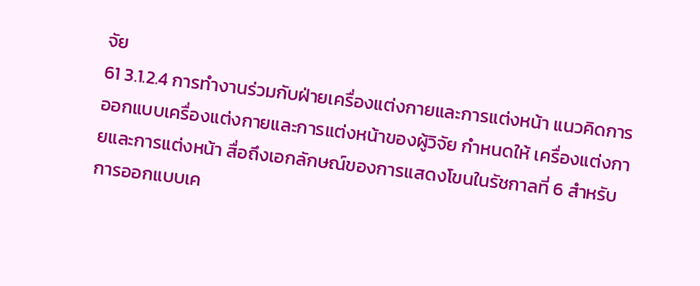จัย
61 3.1.2.4 การทำงานร่วมกับฝ่ายเครื่องแต่งกายและการแต่งหน้า แนวคิดการออกแบบเครื่องแต่งกายและการแต่งหน้าของผู้วิจัย กำหนดให้ เครื่องแต่งกายและการแต่งหน้า สื่อถึงเอกลักษณ์ของการแสดงโขนในรัชกาลที่ 6 สำหรับการออกแบบเค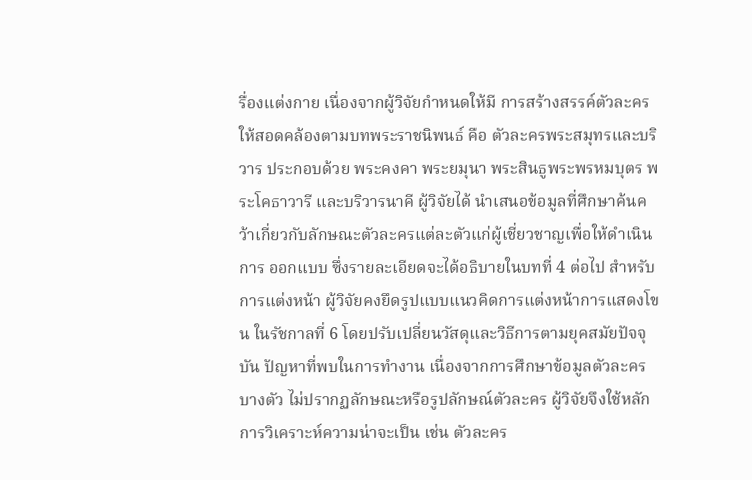รื่องแต่งกาย เนื่องจากผู้วิจัยกำหนดให้มี การสร้างสรรค์ตัวละครให้สอดคล้องตามบทพระราชนิพนธ์ คือ ตัวละครพระสมุทรและบริวาร ประกอบด้วย พระคงคา พระยมุนา พระสินธูพระพรหมบุตร พระโคธาวารี และบริวารนาคี ผู้วิจัยได้ นำเสนอข้อมูลที่ศึกษาค้นคว้าเกี่ยวกับลักษณะตัวละครแต่ละตัวแก่ผู้เชี่ยวชาญเพื่อให้ดำเนินการ ออกแบบ ซึ่งรายละเอียดจะได้อธิบายในบทที่ 4 ต่อไป สำหรับการแต่งหน้า ผู้วิจัยคงยึดรูปแบบแนวคิดการแต่งหน้าการแสดงโขน ในรัชกาลที่ 6 โดยปรับเปลี่ยนวัสดุและวิธีการตามยุคสมัยปัจจุบัน ปัญหาที่พบในการทำงาน เนื่องจากการศึกษาข้อมูลตัวละครบางตัว ไม่ปรากฏลักษณะหรือรูปลักษณ์ตัวละคร ผู้วิจัยจึงใช้หลักการวิเคราะห์ความน่าจะเป็น เช่น ตัวละคร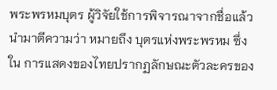พระพรหมบุตร ผู้วิจัยใช้การพิจารณาจากชื่อแล้วนำมาตีความว่า หมายถึง บุตรแห่งพระพรหม ซึ่งใน การแสดงของไทยปรากฏลักษณะตัวละครของ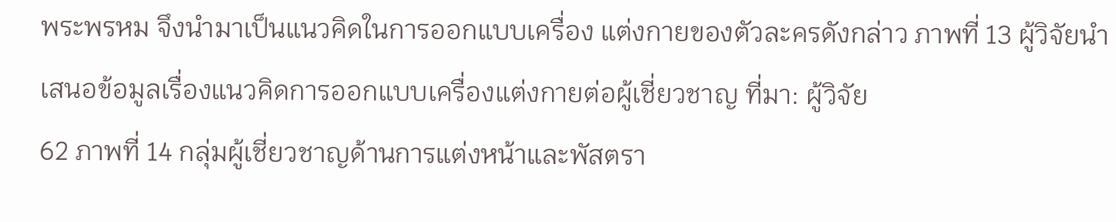พระพรหม จึงนำมาเป็นแนวคิดในการออกแบบเครื่อง แต่งกายของตัวละครดังกล่าว ภาพที่ 13 ผู้วิจัยนำเสนอข้อมูลเรื่องแนวคิดการออกแบบเครื่องแต่งกายต่อผู้เชี่ยวชาญ ที่มา: ผู้วิจัย
62 ภาพที่ 14 กลุ่มผู้เชี่ยวชาญด้านการแต่งหน้าและพัสตรา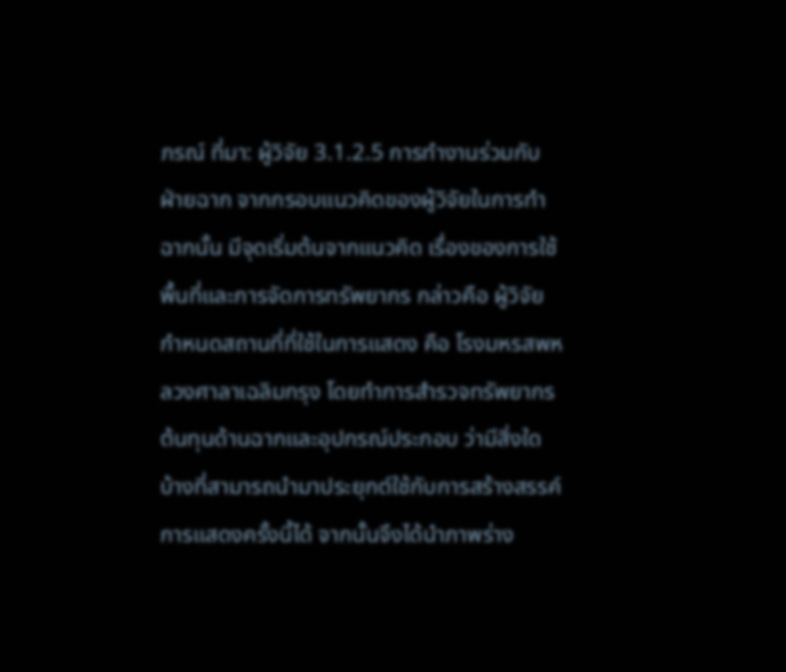ภรณ์ ที่มา: ผู้วิจัย 3.1.2.5 การทำงานร่วมกับฝ่ายฉาก จากกรอบแนวคิดของผู้วิจัยในการทำฉากนั้น มีจุดเริ่มต้นจากแนวคิด เรื่องของการใช้พื้นที่และการจัดการทรัพยากร กล่าวคือ ผู้วิจัยกำหนดสถานที่ที่ใช้ในการแสดง คือ โรงมหรสพหลวงศาลาเฉลิมกรุง โดยทำการสำรวจทรัพยากรต้นทุนด้านฉากและอุปกรณ์ประกอบ ว่ามีสิ่งใดบ้างที่สามารถนำมาประยุกต์ใช้กับการสร้างสรรค์การแสดงครั้งนี้ได้ จากนั้นจึงได้นำภาพร่าง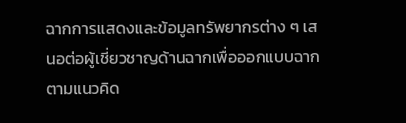ฉากการแสดงและข้อมูลทรัพยากรต่าง ๆ เสนอต่อผู้เชี่ยวชาญด้านฉากเพื่อออกแบบฉากตามแนวคิด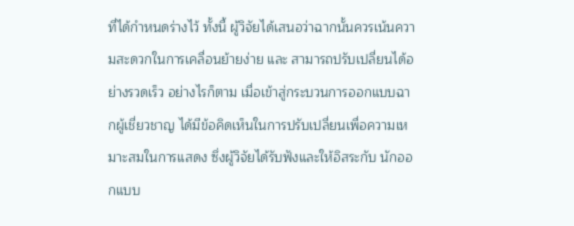ที่ได้กำหนดร่างไว้ ทั้งนี้ ผู้วิจัยได้เสนอว่าฉากนั้นควรเน้นความสะดวกในการเคลื่อนย้ายง่าย และ สามารถปรับเปลี่ยนได้อย่างรวดเร็ว อย่างไรก็ตาม เมื่อเข้าสู่กระบวนการออกแบบฉากผู้เชี่ยวชาญ ได้มีข้อคิดเห็นในการปรับเปลี่ยนเพื่อความเหมาะสมในการแสดง ซึ่งผู้วิจัยได้รับฟังและให้อิสระกับ นักออกแบบ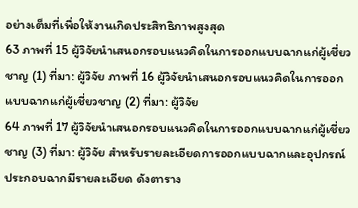อย่างเต็มที่เพื่อให้งานเกิดประสิทธิภาพสูงสุด
63 ภาพที่ 15 ผู้วิจัยนำเสนอกรอบแนวคิดในการออกแบบฉากแก่ผู้เชี่ยวชาญ (1) ที่มา: ผู้วิจัย ภาพที่ 16 ผู้วิจัยนำเสนอกรอบแนวคิดในการออกแบบฉากแก่ผู้เชี่ยวชาญ (2) ที่มา: ผู้วิจัย
64 ภาพที่ 17 ผู้วิจัยนำเสนอกรอบแนวคิดในการออกแบบฉากแก่ผู้เชี่ยวชาญ (3) ที่มา: ผู้วิจัย สำหรับรายละเอียดการออกแบบฉากและอุปกรณ์ประกอบฉากมีรายละเอียด ดังตาราง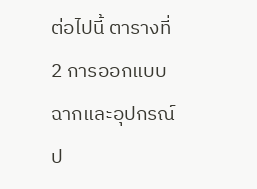ต่อไปนี้ ตารางที่ 2 การออกแบบฉากและอุปกรณ์ป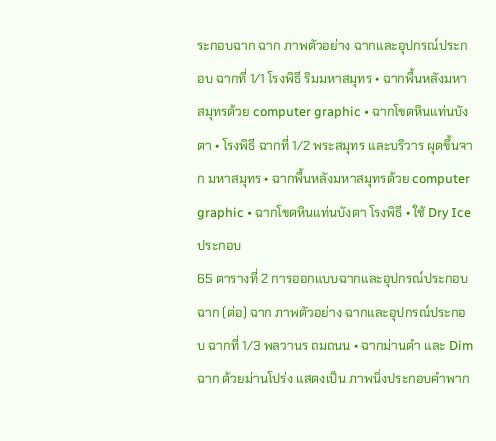ระกอบฉาก ฉาก ภาพตัวอย่าง ฉากและอุปกรณ์ประกอบ ฉากที่ 1/1 โรงพิธี ริมมหาสมุทร • ฉากพื้นหลังมหาสมุทรด้วย computer graphic • ฉากโขดหินแท่นบังตา • โรงพิธี ฉากที่ 1/2 พระสมุทร และบริวาร ผุดขึ้นจาก มหาสมุทร • ฉากพื้นหลังมหาสมุทรด้วย computer graphic • ฉากโขดหินแท่นบังตา โรงพิธี • ใช้ Dry Ice ประกอบ
65 ตารางที่ 2 การออกแบบฉากและอุปกรณ์ประกอบฉาก (ต่อ) ฉาก ภาพตัวอย่าง ฉากและอุปกรณ์ประกอบ ฉากที่ 1/3 พลวานร ถมถนน • ฉากม่านดำ และ Dim ฉาก ด้วยม่านโปร่ง แสดงเป็น ภาพนิ่งประกอบคำพาก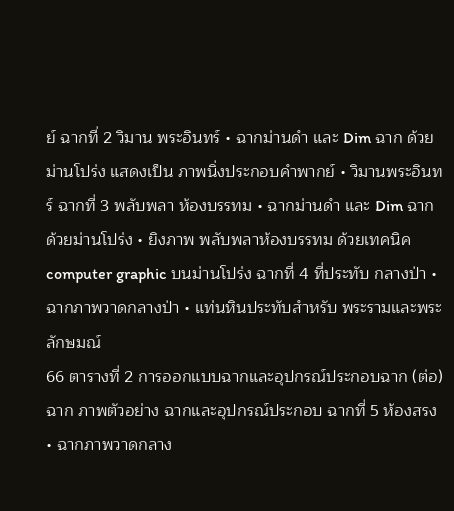ย์ ฉากที่ 2 วิมาน พระอินทร์ • ฉากม่านดำ และ Dim ฉาก ด้วยม่านโปร่ง แสดงเป็น ภาพนิ่งประกอบคำพากย์ • วิมานพระอินทร์ ฉากที่ 3 พลับพลา ห้องบรรทม • ฉากม่านดำ และ Dim ฉาก ด้วยม่านโปร่ง • ยิงภาพ พลับพลาห้องบรรทม ด้วยเทคนิค computer graphic บนม่านโปร่ง ฉากที่ 4 ที่ประทับ กลางป่า • ฉากภาพวาดกลางป่า • แท่นหินประทับสำหรับ พระรามและพระลักษมณ์
66 ตารางที่ 2 การออกแบบฉากและอุปกรณ์ประกอบฉาก (ต่อ) ฉาก ภาพตัวอย่าง ฉากและอุปกรณ์ประกอบ ฉากที่ 5 ห้องสรง • ฉากภาพวาดกลาง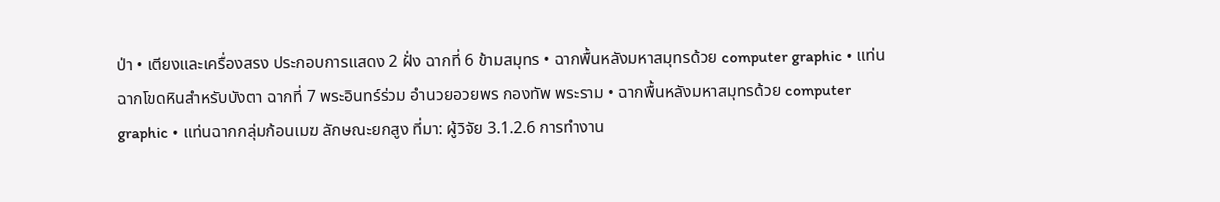ป่า • เตียงและเครื่องสรง ประกอบการแสดง 2 ฝั่ง ฉากที่ 6 ข้ามสมุทร • ฉากพื้นหลังมหาสมุทรด้วย computer graphic • แท่นฉากโขดหินสำหรับบังตา ฉากที่ 7 พระอินทร์ร่วม อำนวยอวยพร กองทัพ พระราม • ฉากพื้นหลังมหาสมุทรด้วย computer graphic • แท่นฉากกลุ่มก้อนเมฆ ลักษณะยกสูง ที่มา: ผู้วิจัย 3.1.2.6 การทำงาน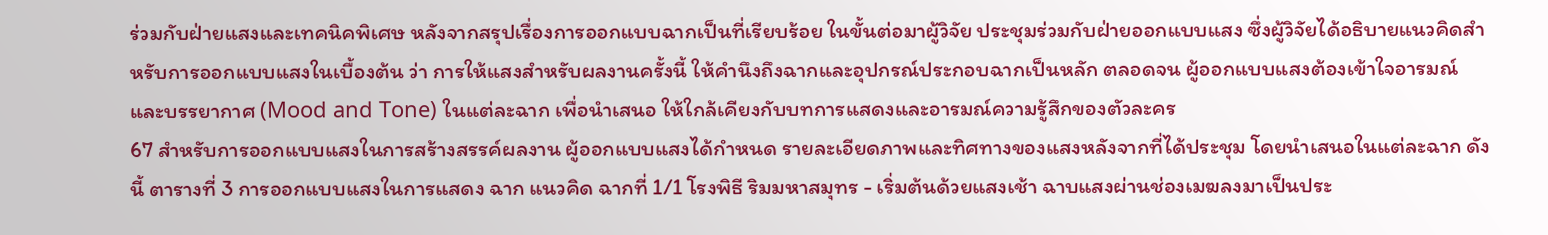ร่วมกับฝ่ายแสงและเทคนิคพิเศษ หลังจากสรุปเรื่องการออกแบบฉากเป็นที่เรียบร้อย ในขั้นต่อมาผู้วิจัย ประชุมร่วมกับฝ่ายออกแบบแสง ซึ่งผู้วิจัยได้อธิบายแนวคิดสำหรับการออกแบบแสงในเบื้องต้น ว่า การให้แสงสำหรับผลงานครั้งนี้ ให้คำนึงถึงฉากและอุปกรณ์ประกอบฉากเป็นหลัก ตลอดจน ผู้ออกแบบแสงต้องเข้าใจอารมณ์และบรรยากาศ (Mood and Tone) ในแต่ละฉาก เพื่อนำเสนอ ให้ใกล้เคียงกับบทการแสดงและอารมณ์ความรู้สึกของตัวละคร
67 สำหรับการออกแบบแสงในการสร้างสรรค์ผลงาน ผู้ออกแบบแสงได้กำหนด รายละเอียดภาพและทิศทางของแสงหลังจากที่ได้ประชุม โดยนำเสนอในแต่ละฉาก ดังนี้ ตารางที่ 3 การออกแบบแสงในการแสดง ฉาก แนวคิด ฉากที่ 1/1 โรงพิธี ริมมหาสมุทร - เริ่มต้นด้วยแสงเช้า ฉาบแสงผ่านช่องเมฆลงมาเป็นประ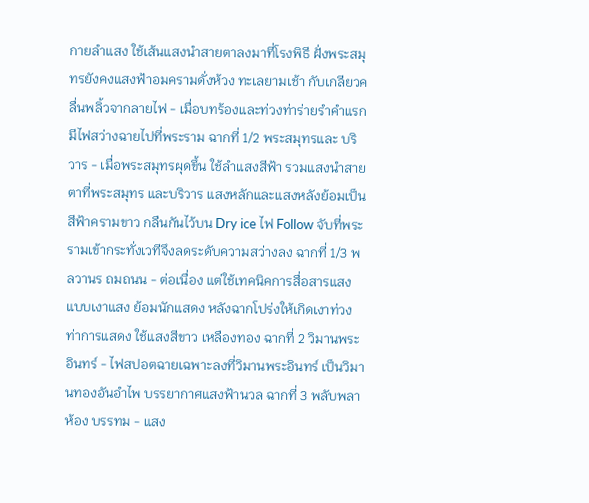กายลำแสง ใช้เส้นแสงนำสายตาลงมาที่โรงพิธี ฝั่งพระสมุทรยังคงแสงฟ้าอมครามดั่งห้วง ทะเลยามเช้า กับเกลียวคลื่นพลิ้วจากลายไฟ - เมื่อบทร้องและท่วงท่าร่ายรำคำแรก มีไฟสว่างฉายไปที่พระราม ฉากที่ 1/2 พระสมุทรและ บริวาร - เมื่อพระสมุทรผุดขึ้น ใช้ลำแสงสีฟ้า รวมแสงนำสายตาที่พระสมุทร และบริวาร แสงหลักและแสงหลังย้อมเป็นสีฟ้าครามขาว กลืนกันไว้บน Dry ice ไฟ Follow จับที่พระรามเข้ากระทั่งเวทีจึงลดระดับความสว่างลง ฉากที่ 1/3 พลวานร ถมถนน - ต่อเนื่อง แต่ใช้เทคนิคการสื่อสารแสงแบบเงาแสง ย้อมนักแสดง หลังฉากโปร่งให้เกิดเงาท่วงท่าการแสดง ใช้แสงสีขาว เหลืองทอง ฉากที่ 2 วิมานพระอินทร์ - ไฟสปอตฉายเฉพาะลงที่วิมานพระอินทร์ เป็นวิมานทองอันอำไพ บรรยากาศแสงฟ้านวล ฉากที่ 3 พลับพลาห้อง บรรทม - แสง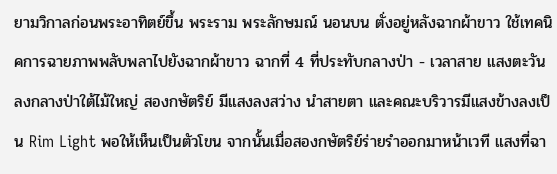ยามวิกาลก่อนพระอาทิตย์ขึ้น พระราม พระลักษมณ์ นอนบน ตั่งอยู่หลังฉากผ้าขาว ใช้เทคนิคการฉายภาพพลับพลาไปยังฉากผ้าขาว ฉากที่ 4 ที่ประทับกลางป่า - เวลาสาย แสงตะวันลงกลางป่าใต้ไม้ใหญ่ สองกษัตริย์ มีแสงลงสว่าง นำสายตา และคณะบริวารมีแสงข้างลงเป็น Rim Light พอให้เห็นเป็นตัวโขน จากนั้นเมื่อสองกษัตริย์ร่ายรำออกมาหน้าเวที แสงที่ฉา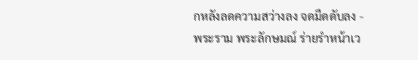กหลังลดความสว่างลง จดมืดดับลง - พระราม พระลักษมณ์ ร่ายรำหน้าเว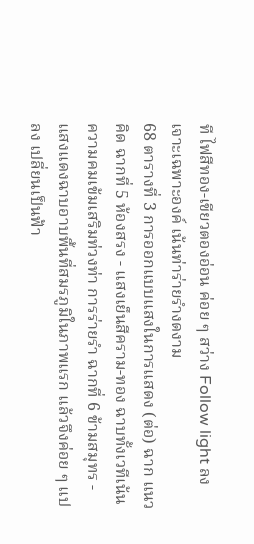ที ไฟสีทอง-เขียวตองอ่อน ค่อย ๆ สว่าง Follow light ลงเจาะเฉพาะองค์ เน้นท่าร่ายรำงดงาม
68 ตารางที่ 3 การออกแบบแสงในการแสดง (ต่อ) ฉาก แนวคิด ฉากที่ 5 ห้องสรง - แสงเย็นสีคราม-ทอง ฉาบทั้งเวทีเน้นความคมเข้มเสริมท่วงท่า การร่ายรำ ฉากที่ 6 ข้ามสมุทร - แสงแดงฉาบอาบพื้นที่สมรภูมิในภาพแรก แล้วจึงค่อย ๆ แปลง เปลี่ยนเป็นฟ้า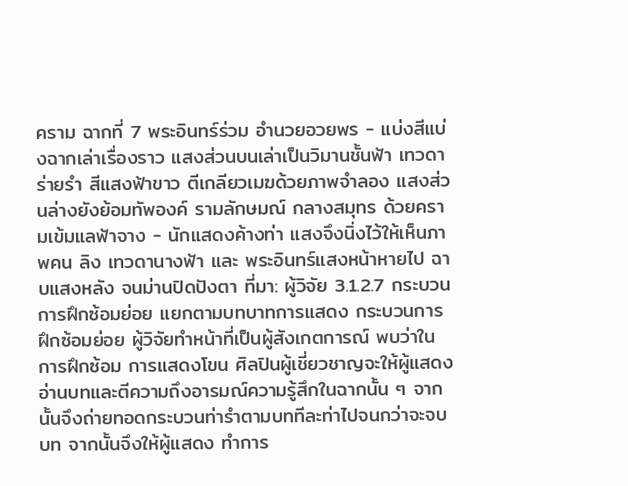คราม ฉากที่ 7 พระอินทร์ร่วม อำนวยอวยพร - แบ่งสีแบ่งฉากเล่าเรื่องราว แสงส่วนบนเล่าเป็นวิมานชั้นฟ้า เทวดา ร่ายรำ สีแสงฟ้าขาว ตีเกลียวเมฆด้วยภาพจำลอง แสงส่วนล่างยังย้อมทัพองค์ รามลักษมณ์ กลางสมุทร ด้วยครามเข้มแลฟ้าจาง - นักแสดงค้างท่า แสงจึงนิ่งไว้ให้เห็นภาพคน ลิง เทวดานางฟ้า และ พระอินทร์แสงหน้าหายไป ฉาบแสงหลัง จนม่านปิดปังตา ที่มา: ผู้วิจัย 3.1.2.7 กระบวนการฝึกซ้อมย่อย แยกตามบทบาทการแสดง กระบวนการฝึกซ้อมย่อย ผู้วิจัยทำหน้าที่เป็นผู้สังเกตการณ์ พบว่าในการฝึกซ้อม การแสดงโขน ศิลปินผู้เชี่ยวชาญจะให้ผู้แสดงอ่านบทและตีความถึงอารมณ์ความรู้สึกในฉากนั้น ๆ จากนั้นจึงถ่ายทอดกระบวนท่ารำตามบททีละท่าไปจนกว่าจะจบบท จากนั้นจึงให้ผู้แสดง ทำการ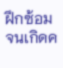ฝึกซ้อมจนเกิดค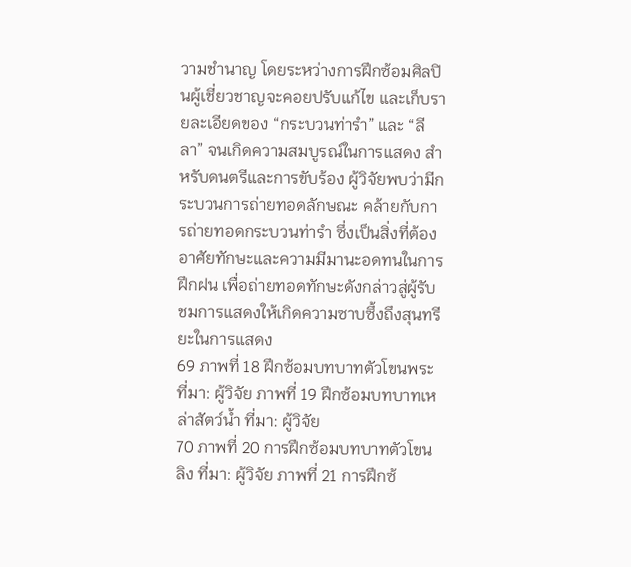วามชำนาญ โดยระหว่างการฝึกซ้อมศิลปินผู้เชี่ยวชาญจะคอยปรับแก้ไข และเก็บรายละเอียดของ “กระบวนท่ารำ” และ “ลีลา” จนเกิดความสมบูรณ์ในการแสดง สำหรับดนตรีและการขับร้อง ผู้วิจัยพบว่ามีกระบวนการถ่ายทอดลักษณะ คล้ายกับการถ่ายทอดกระบวนท่ารำ ซึ่งเป็นสิ่งที่ต้องอาศัยทักษะและความมีมานะอดทนในการฝึกฝน เพื่อถ่ายทอดทักษะดังกล่าวสู่ผู้รับชมการแสดงให้เกิดความซาบซึ้งถึงสุนทรียะในการแสดง
69 ภาพที่ 18 ฝึกซ้อมบทบาทตัวโขนพระ ที่มา: ผู้วิจัย ภาพที่ 19 ฝึกซ้อมบทบาทเหล่าสัตว์น้ำ ที่มา: ผู้วิจัย
70 ภาพที่ 20 การฝึกซ้อมบทบาทตัวโขนลิง ที่มา: ผู้วิจัย ภาพที่ 21 การฝึกซ้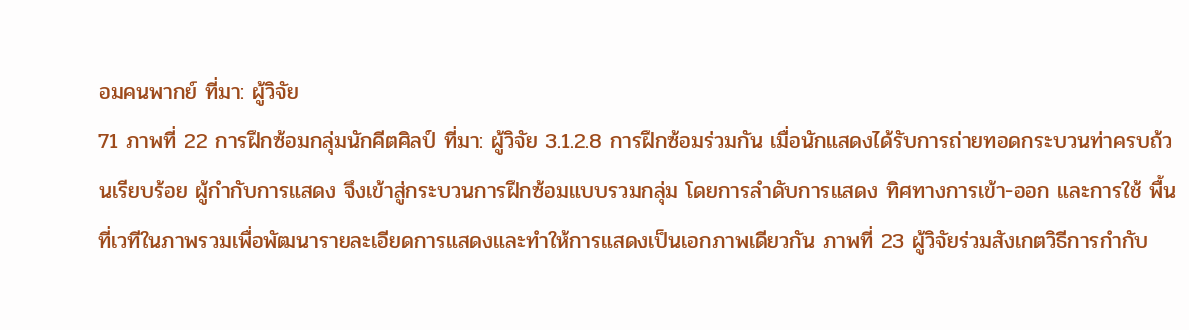อมคนพากย์ ที่มา: ผู้วิจัย
71 ภาพที่ 22 การฝึกซ้อมกลุ่มนักคีตศิลป์ ที่มา: ผู้วิจัย 3.1.2.8 การฝึกซ้อมร่วมกัน เมื่อนักแสดงได้รับการถ่ายทอดกระบวนท่าครบถ้วนเรียบร้อย ผู้กำกับการแสดง จึงเข้าสู่กระบวนการฝึกซ้อมแบบรวมกลุ่ม โดยการลำดับการแสดง ทิศทางการเข้า-ออก และการใช้ พื้นที่เวทีในภาพรวมเพื่อพัฒนารายละเอียดการแสดงและทำให้การแสดงเป็นเอกภาพเดียวกัน ภาพที่ 23 ผู้วิจัยร่วมสังเกตวิธีการกำกับ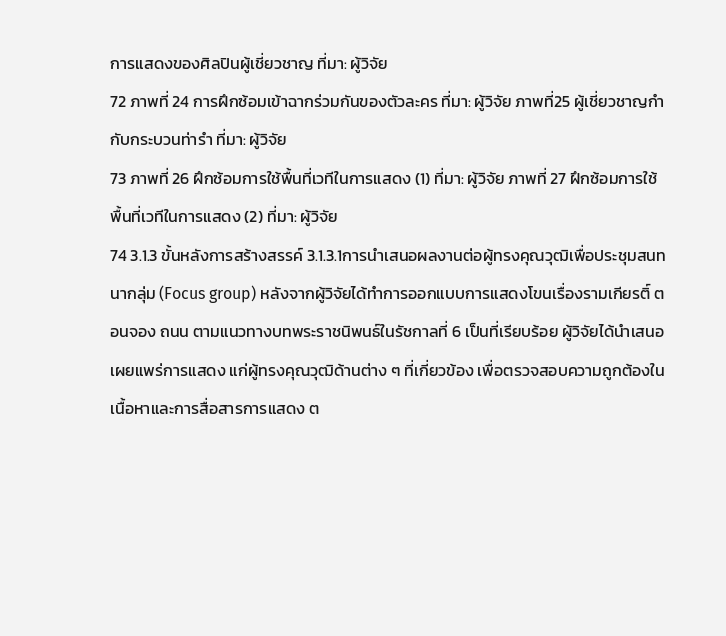การแสดงของศิลปินผู้เชี่ยวชาญ ที่มา: ผู้วิจัย
72 ภาพที่ 24 การฝึกซ้อมเข้าฉากร่วมกันของตัวละคร ที่มา: ผู้วิจัย ภาพที่25 ผู้เชี่ยวชาญกำกับกระบวนท่ารำ ที่มา: ผู้วิจัย
73 ภาพที่ 26 ฝึกซ้อมการใช้พื้นที่เวทีในการแสดง (1) ที่มา: ผู้วิจัย ภาพที่ 27 ฝึกซ้อมการใช้พื้นที่เวทีในการแสดง (2) ที่มา: ผู้วิจัย
74 3.1.3 ขั้นหลังการสร้างสรรค์ 3.1.3.1การนำเสนอผลงานต่อผู้ทรงคุณวุฒิเพื่อประชุมสนทนากลุ่ม (Focus group) หลังจากผู้วิจัยได้ทำการออกแบบการแสดงโขนเรื่องรามเกียรติ์ ตอนจอง ถนน ตามแนวทางบทพระราชนิพนธ์ในรัชกาลที่ 6 เป็นที่เรียบร้อย ผู้วิจัยได้นำเสนอเผยแพร่การแสดง แก่ผู้ทรงคุณวุฒิด้านต่าง ๆ ที่เกี่ยวข้อง เพื่อตรวจสอบความถูกต้องในเนื้อหาและการสื่อสารการแสดง ต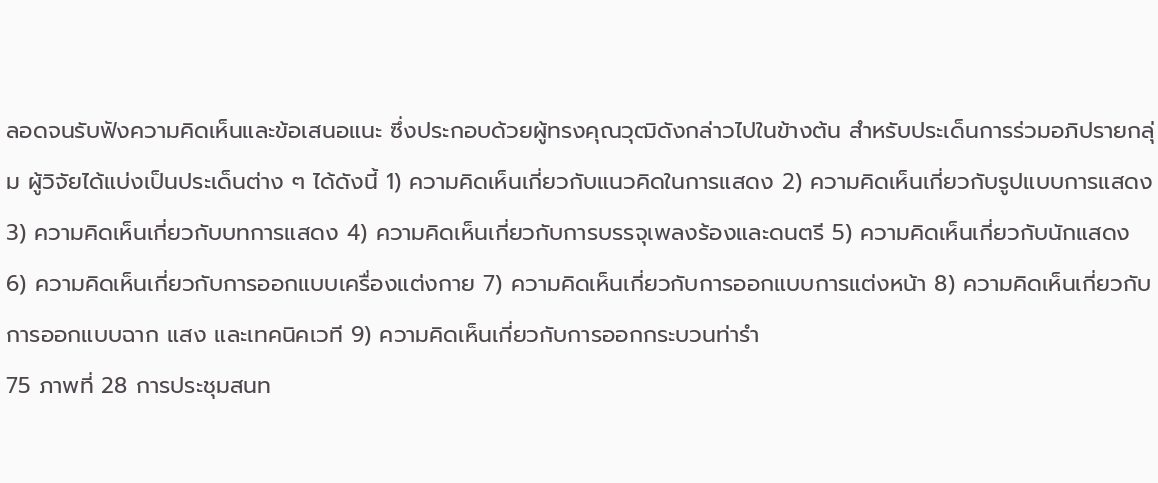ลอดจนรับฟังความคิดเห็นและข้อเสนอแนะ ซึ่งประกอบด้วยผู้ทรงคุณวุฒิดังกล่าวไปในข้างต้น สำหรับประเด็นการร่วมอภิปรายกลุ่ม ผู้วิจัยได้แบ่งเป็นประเด็นต่าง ๆ ได้ดังนี้ 1) ความคิดเห็นเกี่ยวกับแนวคิดในการแสดง 2) ความคิดเห็นเกี่ยวกับรูปแบบการแสดง 3) ความคิดเห็นเกี่ยวกับบทการแสดง 4) ความคิดเห็นเกี่ยวกับการบรรจุเพลงร้องและดนตรี 5) ความคิดเห็นเกี่ยวกับนักแสดง 6) ความคิดเห็นเกี่ยวกับการออกแบบเครื่องแต่งกาย 7) ความคิดเห็นเกี่ยวกับการออกแบบการแต่งหน้า 8) ความคิดเห็นเกี่ยวกับการออกแบบฉาก แสง และเทคนิคเวที 9) ความคิดเห็นเกี่ยวกับการออกกระบวนท่ารำ
75 ภาพที่ 28 การประชุมสนท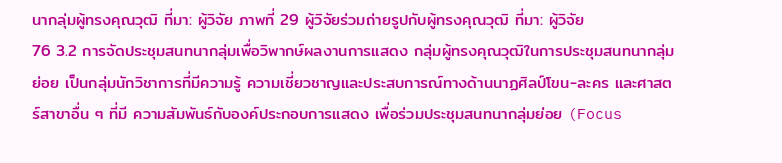นากลุ่มผู้ทรงคุณวุฒิ ที่มา: ผู้วิจัย ภาพที่ 29 ผู้วิจัยร่วมถ่ายรูปกับผู้ทรงคุณวุฒิ ที่มา: ผู้วิจัย
76 3.2 การจัดประชุมสนทนากลุ่มเพื่อวิพากษ์ผลงานการแสดง กลุ่มผู้ทรงคุณวุฒิในการประชุมสนทนากลุ่มย่อย เป็นกลุ่มนักวิชาการที่มีความรู้ ความเชี่ยวชาญและประสบการณ์ทางด้านนาฏศิลป์โขน-ละคร และศาสตร์สาขาอื่น ๆ ที่มี ความสัมพันธ์กับองค์ประกอบการแสดง เพื่อร่วมประชุมสนทนากลุ่มย่อย (Focus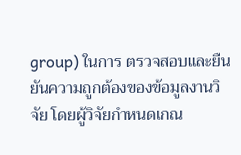group) ในการ ตรวจสอบและยืนยันความถูกต้องของข้อมูลงานวิจัย โดยผู้วิจัยกำหนดเกณ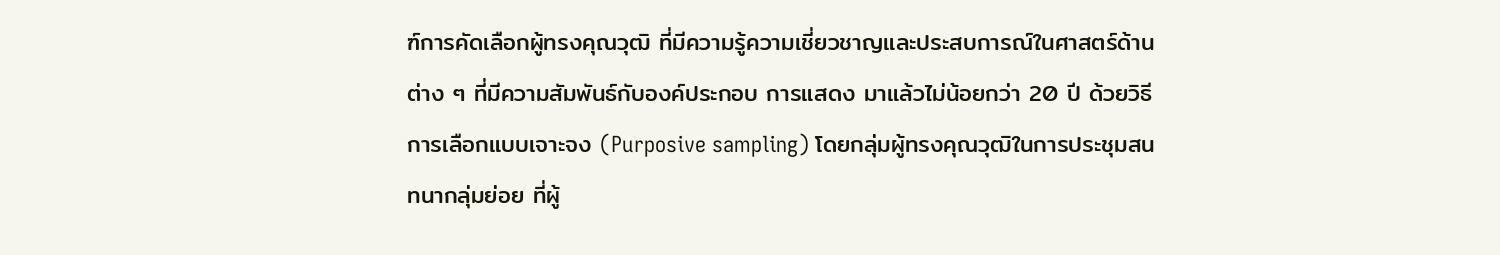ฑ์การคัดเลือกผู้ทรงคุณวุฒิ ที่มีความรู้ความเชี่ยวชาญและประสบการณ์ในศาสตร์ด้านต่าง ๆ ที่มีความสัมพันธ์กับองค์ประกอบ การแสดง มาแล้วไม่น้อยกว่า 20 ปี ด้วยวิธีการเลือกแบบเจาะจง (Purposive sampling) โดยกลุ่มผู้ทรงคุณวุฒิในการประชุมสนทนากลุ่มย่อย ที่ผู้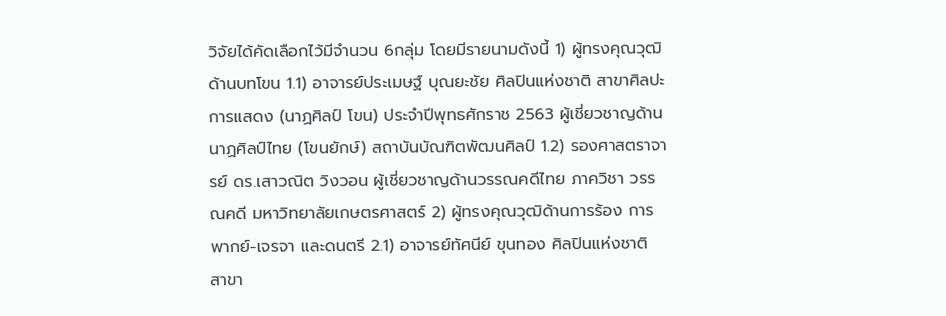วิจัยได้คัดเลือกไว้มีจำนวน 6กลุ่ม โดยมีรายนามดังนี้ 1) ผู้ทรงคุณวุฒิด้านบทโขน 1.1) อาจารย์ประเมษฐ์ บุณยะชัย ศิลปินแห่งชาติ สาขาศิลปะการแสดง (นาฏศิลป์ โขน) ประจำปีพุทธศักราช 2563 ผู้เชี่ยวชาญด้านนาฏศิลป์ไทย (โขนยักษ์) สถาบันบัณฑิตพัฒนศิลป์ 1.2) รองศาสตราจารย์ ดร.เสาวณิต วิงวอน ผู้เชี่ยวชาญด้านวรรณคดีไทย ภาควิชา วรรณคดี มหาวิทยาลัยเกษตรศาสตร์ 2) ผู้ทรงคุณวุฒิด้านการร้อง การพากย์-เจรจา และดนตรี 2.1) อาจารย์ทัศนีย์ ขุนทอง ศิลปินแห่งชาติ สาขา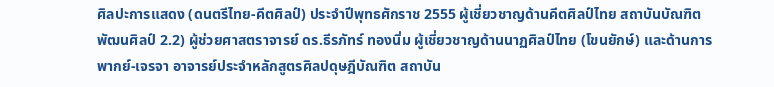ศิลปะการแสดง (ดนตรีไทย-คีตศิลป์) ประจำปีพุทธศักราช 2555 ผู้เชี่ยวชาญด้านคีตศิลป์ไทย สถาบันบัณฑิตพัฒนศิลป์ 2.2) ผู้ช่วยศาสตราจารย์ ดร.ธีรภัทร์ ทองนิ่ม ผู้เชี่ยวชาญด้านนาฏศิลป์ไทย (โขนยักษ์) และด้านการพากย์-เจรจา อาจารย์ประจำหลักสูตรศิลปดุษฎีบัณฑิต สถาบัน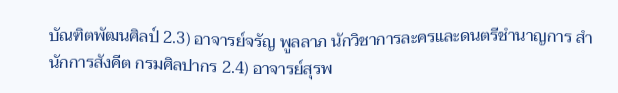บัณฑิตพัฒนศิลป์ 2.3) อาจารย์จรัญ พูลลาภ นักวิชาการละครและดนตรีชำนาญการ สำนักการสังคีต กรมศิลปากร 2.4) อาจารย์สุรพ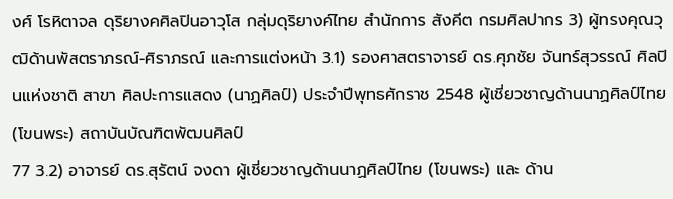งศ์ โรหิตาจล ดุริยางคศิลปินอาวุโส กลุ่มดุริยางค์ไทย สำนักการ สังคีต กรมศิลปากร 3) ผู้ทรงคุณวุฒิด้านพัสตราภรณ์-ศิราภรณ์ และการแต่งหน้า 3.1) รองศาสตราจารย์ ดร.ศุภชัย จันทร์สุวรรณ์ ศิลปินแห่งชาติ สาขา ศิลปะการแสดง (นาฏศิลป์) ประจำปีพุทธศักราช 2548 ผู้เชี่ยวชาญด้านนาฏศิลป์ไทย (โขนพระ) สถาบันบัณฑิตพัฒนศิลป์
77 3.2) อาจารย์ ดร.สุรัตน์ จงดา ผู้เชี่ยวชาญด้านนาฏศิลป์ไทย (โขนพระ) และ ด้าน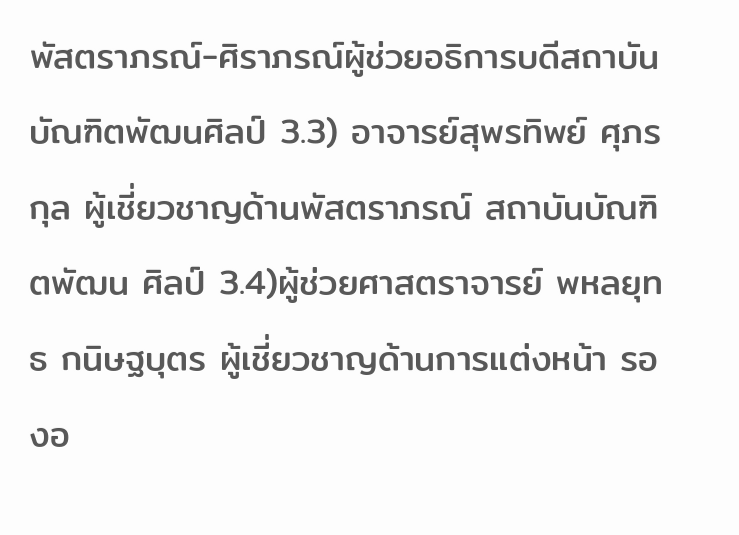พัสตราภรณ์-ศิราภรณ์ผู้ช่วยอธิการบดีสถาบันบัณฑิตพัฒนศิลป์ 3.3) อาจารย์สุพรทิพย์ ศุภรกุล ผู้เชี่ยวชาญด้านพัสตราภรณ์ สถาบันบัณฑิตพัฒน ศิลป์ 3.4)ผู้ช่วยศาสตราจารย์ พหลยุทธ กนิษฐบุตร ผู้เชี่ยวชาญด้านการแต่งหน้า รองอ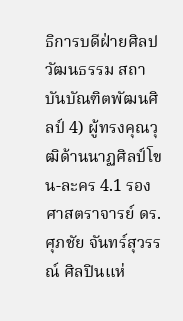ธิการบดีฝ่ายศิลปวัฒนธรรม สถาบันบัณฑิตพัฒนศิลป์ 4) ผู้ทรงคุณวุฒิด้านนาฏศิลป์โขน-ละคร 4.1 รองศาสตราจารย์ ดร.ศุภชัย จันทร์สุวรรณ์ ศิลปินแห่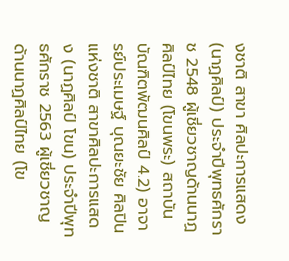งชาติ สาขา ศิลปะการแสดง (นาฏศิลป์) ประจำปีพุทธศักราช 2548 ผู้เชี่ยวชาญด้านนาฏศิลป์ไทย (โขนพระ) สถาบันบัณฑิตพัฒนศิลป์ 4.2) อาจารย์ประเมษฐ์ บุณยะชัย ศิลปินแห่งชาติ สาขาศิลปะการแสดง (นาฏศิลป์ โขน) ประจำปีพุทธศักราช 2563 ผู้เชี่ยวชาญด้านนาฏศิลป์ไทย (โข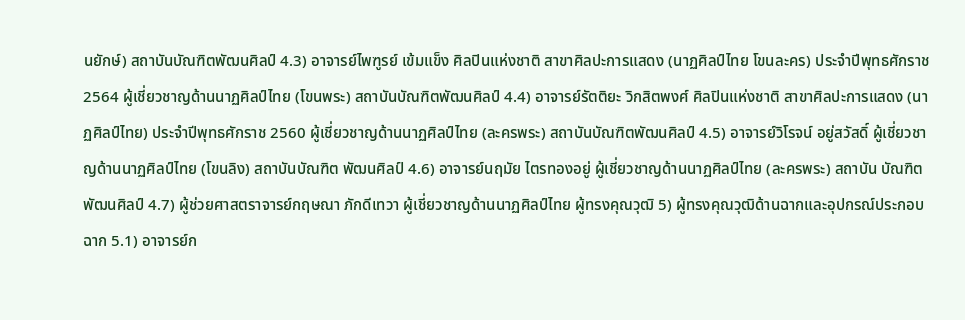นยักษ์) สถาบันบัณฑิตพัฒนศิลป์ 4.3) อาจารย์ไพฑูรย์ เข้มแข็ง ศิลปินแห่งชาติ สาขาศิลปะการแสดง (นาฏศิลป์ไทย โขนละคร) ประจำปีพุทธศักราช 2564 ผู้เชี่ยวชาญด้านนาฏศิลป์ไทย (โขนพระ) สถาบันบัณฑิตพัฒนศิลป์ 4.4) อาจารย์รัตติยะ วิกสิตพงศ์ ศิลปินแห่งชาติ สาขาศิลปะการแสดง (นาฏศิลป์ไทย) ประจำปีพุทธศักราช 2560 ผู้เชี่ยวชาญด้านนาฏศิลป์ไทย (ละครพระ) สถาบันบัณฑิตพัฒนศิลป์ 4.5) อาจารย์วิโรจน์ อยู่สวัสดิ์ ผู้เชี่ยวชาญด้านนาฏศิลป์ไทย (โขนลิง) สถาบันบัณฑิต พัฒนศิลป์ 4.6) อาจารย์นฤมัย ไตรทองอยู่ ผู้เชี่ยวชาญด้านนาฏศิลป์ไทย (ละครพระ) สถาบัน บัณฑิตพัฒนศิลป์ 4.7) ผู้ช่วยศาสตราจารย์กฤษณา ภักดีเทวา ผู้เชี่ยวชาญด้านนาฏศิลป์ไทย ผู้ทรงคุณวุฒิ 5) ผู้ทรงคุณวุฒิด้านฉากและอุปกรณ์ประกอบฉาก 5.1) อาจารย์ก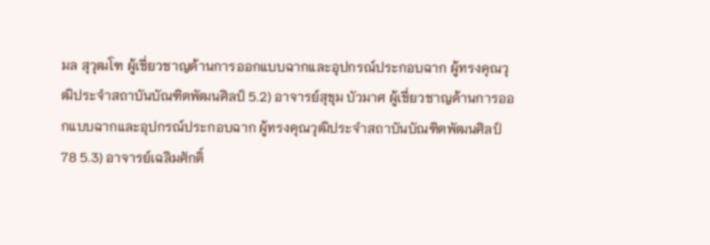มล สุวุฒโฑ ผู้เชี่ยวชาญด้านการออกแบบฉากและอุปกรณ์ประกอบฉาก ผู้ทรงคุณวุฒิประจำสถาบันบัณฑิตพัฒนศิลป์ 5.2) อาจารย์สุขุม บัวมาศ ผู้เชี่ยวชาญด้านการออกแบบฉากและอุปกรณ์ประกอบฉาก ผู้ทรงคุณวุฒิประจำสถาบันบัณฑิตพัฒนศิลป์
78 5.3) อาจารย์เฉลิมศักดิ์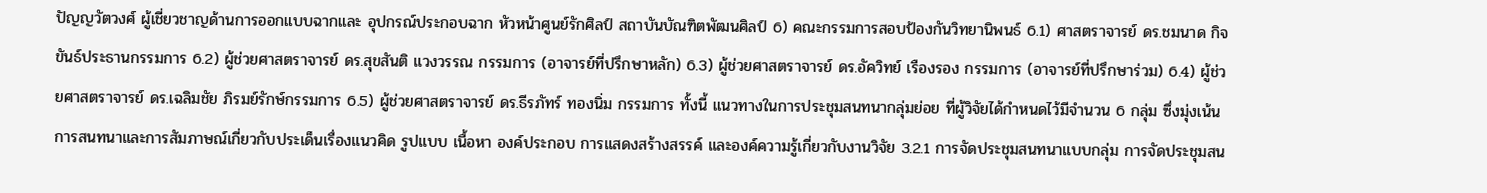ปัญญวัตวงศ์ ผู้เชี่ยวชาญด้านการออกแบบฉากและ อุปกรณ์ประกอบฉาก หัวหน้าศูนย์รักศิลป์ สถาบันบัณฑิตพัฒนศิลป์ 6) คณะกรรมการสอบป้องกันวิทยานิพนธ์ 6.1) ศาสตราจารย์ ดร.ชมนาด กิจขันธ์ประธานกรรมการ 6.2) ผู้ช่วยศาสตราจารย์ ดร.สุขสันติ แวงวรรณ กรรมการ (อาจารย์ที่ปรึกษาหลัก) 6.3) ผู้ช่วยศาสตราจารย์ ดร.อัควิทย์ เรืองรอง กรรมการ (อาจารย์ที่ปรึกษาร่วม) 6.4) ผู้ช่วยศาสตราจารย์ ดร.เฉลิมชัย ภิรมย์รักษ์กรรมการ 6.5) ผู้ช่วยศาสตราจารย์ ดร.ธีรภัทร์ ทองนิ่ม กรรมการ ทั้งนี้ แนวทางในการประชุมสนทนากลุ่มย่อย ที่ผู้วิจัยได้กำหนดไว้มีจำนวน 6 กลุ่ม ซึ่งมุ่งเน้นการสนทนาและการสัมภาษณ์เกี่ยวกับประเด็นเรื่องแนวคิด รูปแบบ เนื้อหา องค์ประกอบ การแสดงสร้างสรรค์ และองค์ความรู้เกี่ยวกับงานวิจัย 3.2.1 การจัดประชุมสนทนาแบบกลุ่ม การจัดประชุมสน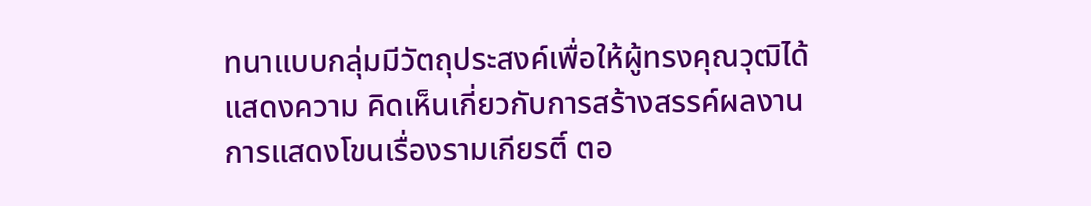ทนาแบบกลุ่มมีวัตถุประสงค์เพื่อให้ผู้ทรงคุณวุฒิได้แสดงความ คิดเห็นเกี่ยวกับการสร้างสรรค์ผลงานการแสดงโขนเรื่องรามเกียรติ์ ตอ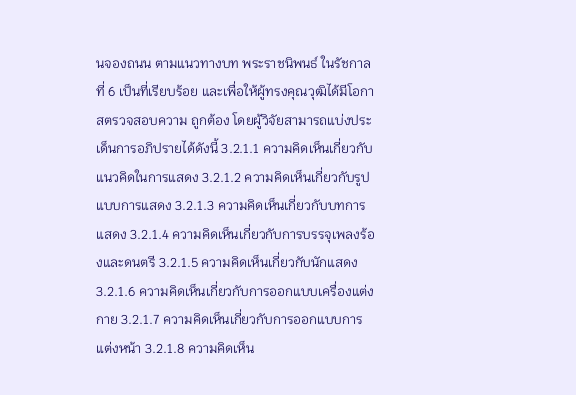นจองถนน ตามแนวทางบท พระราชนิพนธ์ ในรัชกาลที่ 6 เป็นที่เรียบร้อย และเพื่อให้ผู้ทรงคุณวุฒิได้มีโอกาสตรวจสอบความ ถูกต้อง โดยผู้วิจัยสามารถแบ่งประเด็นการอภิปรายได้ดังนี้ 3.2.1.1 ความคิดเห็นเกี่ยวกับแนวคิดในการแสดง 3.2.1.2 ความคิดเห็นเกี่ยวกับรูปแบบการแสดง 3.2.1.3 ความคิดเห็นเกี่ยวกับบทการแสดง 3.2.1.4 ความคิดเห็นเกี่ยวกับการบรรจุเพลงร้องและดนตรี 3.2.1.5 ความคิดเห็นเกี่ยวกับนักแสดง 3.2.1.6 ความคิดเห็นเกี่ยวกับการออกแบบเครื่องแต่งกาย 3.2.1.7 ความคิดเห็นเกี่ยวกับการออกแบบการแต่งหน้า 3.2.1.8 ความคิดเห็น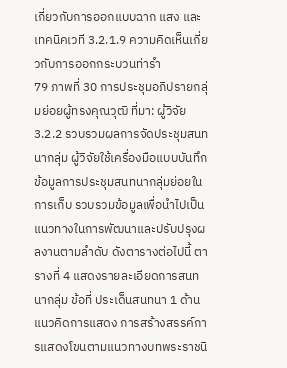เกี่ยวกับการออกแบบฉาก แสง และเทคนิคเวที 3.2.1.9 ความคิดเห็นเกี่ยวกับการออกกระบวนท่ารำ
79 ภาพที่ 30 การประชุมอภิปรายกลุ่มย่อยผู้ทรงคุณวุฒิ ที่มา: ผู้วิจัย 3.2.2 รวบรวมผลการจัดประชุมสนทนากลุ่ม ผู้วิจัยใช้เครื่องมือแบบบันทึกข้อมูลการประชุมสนทนากลุ่มย่อยในการเก็บ รวบรวมข้อมูลเพื่อนำไปเป็นแนวทางในการพัฒนาและปรับปรุงผลงานตามลำดับ ดังตารางต่อไปนี้ ตารางที่ 4 แสดงรายละเอียดการสนทนากลุ่ม ข้อที่ ประเด็นสนทนา 1 ด้านแนวคิดการแสดง การสร้างสรรค์การแสดงโขนตามแนวทางบทพระราชนิ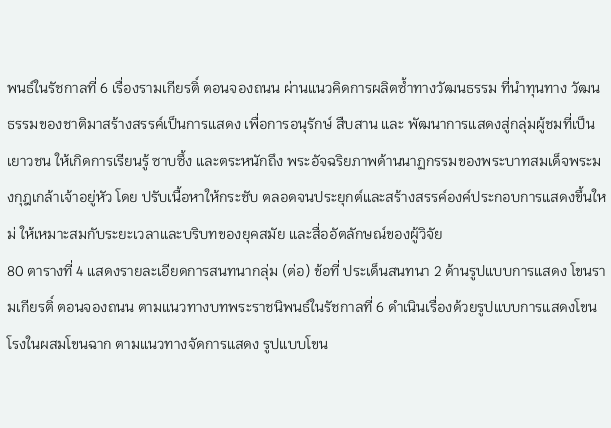พนธ์ในรัชกาลที่ 6 เรื่องรามเกียรติ์ ตอนจองถนน ผ่านแนวคิดการผลิตซ้ำทางวัฒนธรรม ที่นำทุนทาง วัฒนธรรมของชาติมาสร้างสรรค์เป็นการแสดง เพื่อการอนุรักษ์ สืบสาน และ พัฒนาการแสดงสู่กลุ่มผู้ชมที่เป็นเยาวชน ให้เกิดการเรียนรู้ ซาบซึ้ง และตระหนักถึง พระอัจฉริยภาพด้านนาฏกรรมของพระบาทสมเด็จพระมงกุฎเกล้าเจ้าอยู่หัว โดย ปรับเนื้อหาให้กระชับ ตลอดจนประยุกต์และสร้างสรรค์องค์ประกอบการแสดงขึ้นใหม่ ให้เหมาะสมกับระยะเวลาและบริบทของยุคสมัย และสื่ออัตลักษณ์ของผู้วิจัย
80 ตารางที่ 4 แสดงรายละเอียดการสนทนากลุ่ม (ต่อ) ข้อที่ ประเด็นสนทนา 2 ด้านรูปแบบการแสดง โขนรามเกียรติ์ ตอนจองถนน ตามแนวทางบทพระราชนิพนธ์ในรัชกาลที่ 6 ดำเนินเรื่องด้วยรูปแบบการแสดงโขนโรงในผสมโขนฉาก ตามแนวทางจัดการแสดง รูปแบบโขน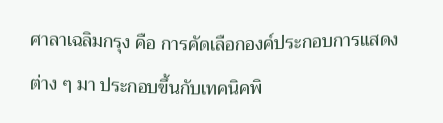ศาลาเฉลิมกรุง คือ การคัดเลือกองค์ประกอบการแสดงต่าง ๆ มา ประกอบขึ้นกับเทคนิคพิ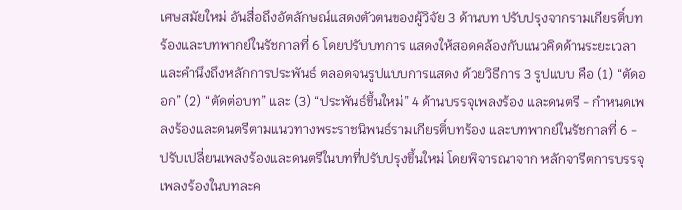เศษสมัยใหม่ อันสื่อถึงอัตลักษณ์แสดงตัวตนของผู้วิจัย 3 ด้านบท ปรับปรุงจากรามเกียรติ์บทร้องและบทพากย์ในรัชกาลที่ 6 โดยปรับบทการ แสดงให้สอดคล้องกับแนวคิดด้านระยะเวลา และคำนึงถึงหลักการประพันธ์ ตลอดจนรูปแบบการแสดง ด้วยวิธีการ 3 รูปแบบ คือ (1) “ตัดออก” (2) “ตัดต่อบท” และ (3) “ประพันธ์ขึ้นใหม่” 4 ด้านบรรจุเพลงร้อง และดนตรี - กำหนดเพลงร้องและดนตรีตามแนวทางพระราชนิพนธ์รามเกียรติ์บทร้อง และบทพากย์ในรัชกาลที่ 6 - ปรับเปลี่ยนเพลงร้องและดนตรีในบทที่ปรับปรุงขึ้นใหม่ โดยพิจารณาจาก หลักจารีตการบรรจุเพลงร้องในบทละค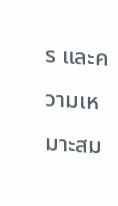ร และความเหมาะสม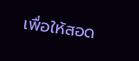เพื่อให้สอด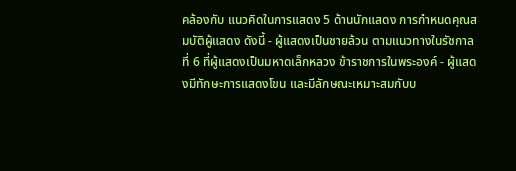คล้องกับ แนวคิดในการแสดง 5 ด้านนักแสดง การกำหนดคุณสมบัติผู้แสดง ดังนี้ - ผู้แสดงเป็นชายล้วน ตามแนวทางในรัชกาลที่ 6 ที่ผู้แสดงเป็นมหาดเล็กหลวง ข้าราชการในพระองค์ - ผู้แสดงมีทักษะการแสดงโขน และมีลักษณะเหมาะสมกับบ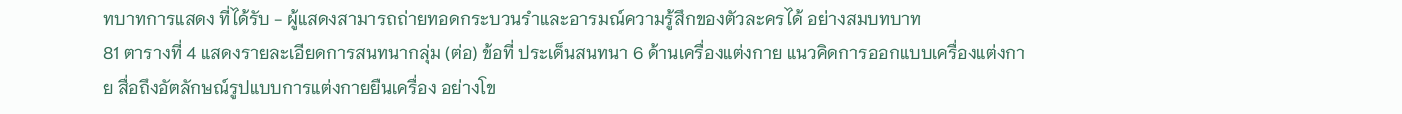ทบาทการแสดง ที่ได้รับ - ผู้แสดงสามารถถ่ายทอดกระบวนรำและอารมณ์ความรู้สึกของตัวละครได้ อย่างสมบทบาท
81 ตารางที่ 4 แสดงรายละเอียดการสนทนากลุ่ม (ต่อ) ข้อที่ ประเด็นสนทนา 6 ด้านเครื่องแต่งกาย แนวคิดการออกแบบเครื่องแต่งกาย สื่อถึงอัตลักษณ์รูปแบบการแต่งกายยืนเครื่อง อย่างโข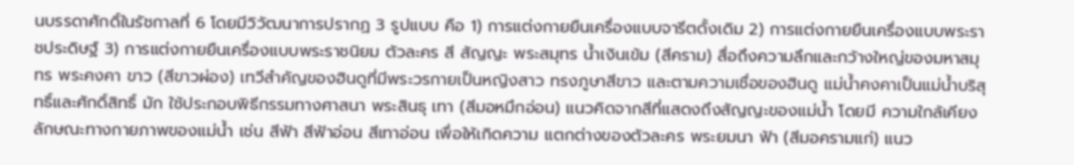นบรรดาศักดิ์ในรัชกาลที่ 6 โดยมีวิวัฒนาการปรากฏ 3 รูปแบบ คือ 1) การแต่งกายยืนเครื่องแบบจารีตดั้งเดิม 2) การแต่งกายยืนเครื่องแบบพระราชประดิษฐ์ 3) การแต่งกายยืนเครื่องแบบพระราชนิยม ตัวละคร สี สัญญะ พระสมุทร น้ำเงินเข้ม (สีคราม) สื่อถึงความลึกและกว้างใหญ่ของมหาสมุทร พระคงคา ขาว (สีขาวผ่อง) เทวีสำคัญของฮินดูที่มีพระวรกายเป็นหญิงสาว ทรงภูษาสีขาว และตามความเชื่อของฮินดู แม่น้ำคงคาเป็นแม่น้ำบริสุทธิ์และศักดิ์สิทธิ์ มัก ใช้ประกอบพิธีกรรมทางศาสนา พระสินธุ เทา (สีมอหมึกอ่อน) แนวคิดจากสีที่แสดงถึงสัญญะของแม่น้ำ โดยมี ความใกล้เคียงลักษณะทางกายภาพของแม่น้ำ เช่น สีฟ้า สีฟ้าอ่อน สีเทาอ่อน เพื่อให้เกิดความ แตกต่างของตัวละคร พระยมนา ฟ้า (สีมอครามแก่) แนว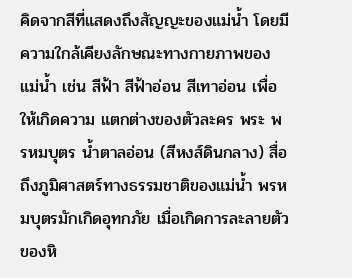คิดจากสีที่แสดงถึงสัญญะของแม่น้ำ โดยมี ความใกล้เคียงลักษณะทางกายภาพของแม่น้ำ เช่น สีฟ้า สีฟ้าอ่อน สีเทาอ่อน เพื่อให้เกิดความ แตกต่างของตัวละคร พระ พรหมบุตร น้ำตาลอ่อน (สีหงส์ดินกลาง) สื่อถึงภูมิศาสตร์ทางธรรมชาติของแม่น้ำ พรหมบุตรมักเกิดอุทกภัย เมื่อเกิดการละลายตัว ของหิ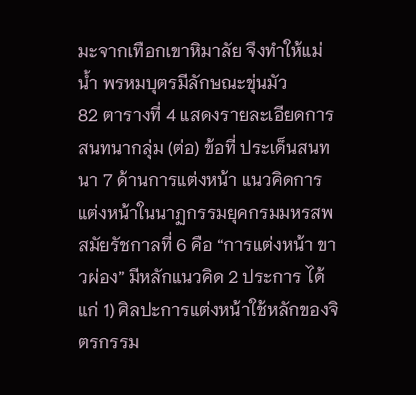มะจากเทือกเขาหิมาลัย จึงทำให้แม่น้ำ พรหมบุตรมีลักษณะขุ่นมัว
82 ตารางที่ 4 แสดงรายละเอียดการสนทนากลุ่ม (ต่อ) ข้อที่ ประเด็นสนทนา 7 ด้านการแต่งหน้า แนวคิดการแต่งหน้าในนาฏกรรมยุคกรมมหรสพสมัยรัชกาลที่ 6 คือ “การแต่งหน้า ขาวผ่อง” มีหลักแนวคิด 2 ประการ ได้แก่ 1) ศิลปะการแต่งหน้าใช้หลักของจิตรกรรม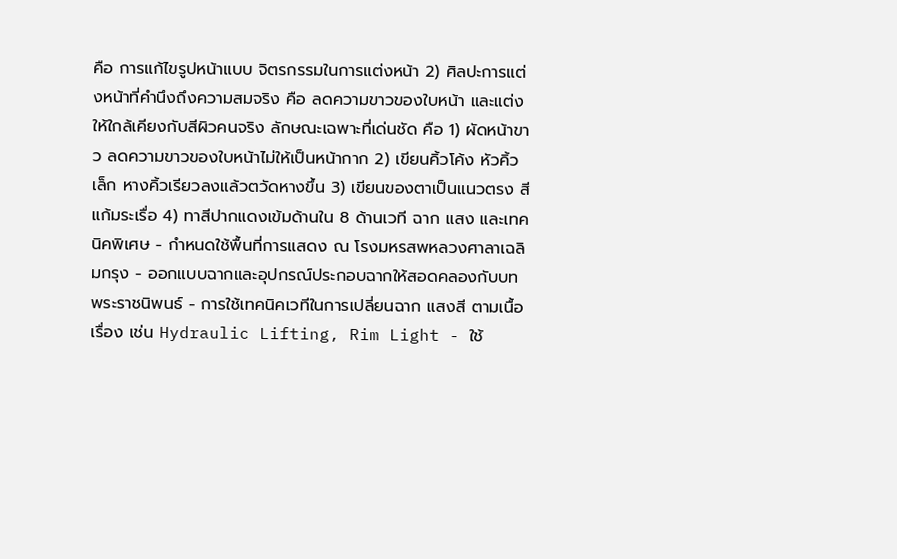คือ การแก้ไขรูปหน้าแบบ จิตรกรรมในการแต่งหน้า 2) ศิลปะการแต่งหน้าที่คำนึงถึงความสมจริง คือ ลดความขาวของใบหน้า และแต่งให้ใกล้เคียงกับสีผิวคนจริง ลักษณะเฉพาะที่เด่นชัด คือ 1) ผัดหน้าขาว ลดความขาวของใบหน้าไม่ให้เป็นหน้ากาก 2) เขียนคิ้วโค้ง หัวคิ้วเล็ก หางคิ้วเรียวลงแล้วตวัดหางขึ้น 3) เขียนของตาเป็นแนวตรง สีแก้มระเรื่อ 4) ทาสีปากแดงเข้มด้านใน 8 ด้านเวที ฉาก แสง และเทคนิคพิเศษ - กำหนดใช้พื้นที่การแสดง ณ โรงมหรสพหลวงศาลาเฉลิมกรุง - ออกแบบฉากและอุปกรณ์ประกอบฉากให้สอดคลองกับบทพระราชนิพนธ์ - การใช้เทคนิคเวทีในการเปลี่ยนฉาก แสงสี ตามเนื้อเรื่อง เช่น Hydraulic Lifting, Rim Light - ใช้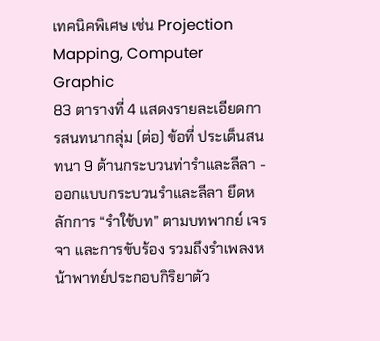เทคนิคพิเศษ เช่น Projection Mapping, Computer Graphic
83 ตารางที่ 4 แสดงรายละเอียดการสนทนากลุ่ม (ต่อ) ข้อที่ ประเด็นสนทนา 9 ด้านกระบวนท่ารำและลีลา - ออกแบบกระบวนรำและลีลา ยึดหลักการ “รำใช้บท” ตามบทพากย์ เจรจา และการขับร้อง รวมถึงรำเพลงหน้าพาทย์ประกอบกิริยาตัว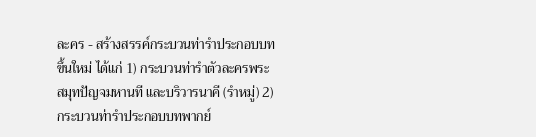ละคร - สร้างสรรค์กระบวนท่ารำประกอบบทขึ้นใหม่ ได้แก่ 1) กระบวนท่ารำตัวละครพระสมุทปัญจมหานที และบริวารนาคี (รำหมู่) 2) กระบวนท่ารำประกอบบทพากย์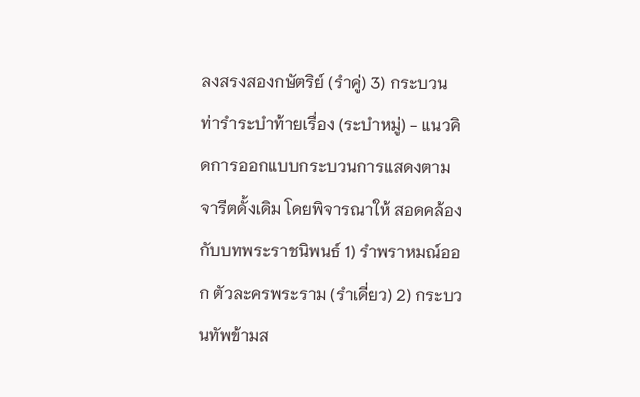ลงสรงสองกษัตริย์ (รำคู่) 3) กระบวนท่ารำระบำท้ายเรื่อง (ระบำหมู่) - แนวคิดการออกแบบกระบวนการแสดงตามจารีตดั้งเดิม โดยพิจารณาให้ สอดคล้องกับบทพระราชนิพนธ์ 1) รำพราหมณ์ออก ตัวละครพระราม (รำเดี่ยว) 2) กระบวนทัพข้ามส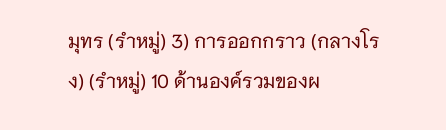มุทร (รำหมู่) 3) การออกกราว (กลางโรง) (รำหมู่) 10 ด้านองค์รวมของผ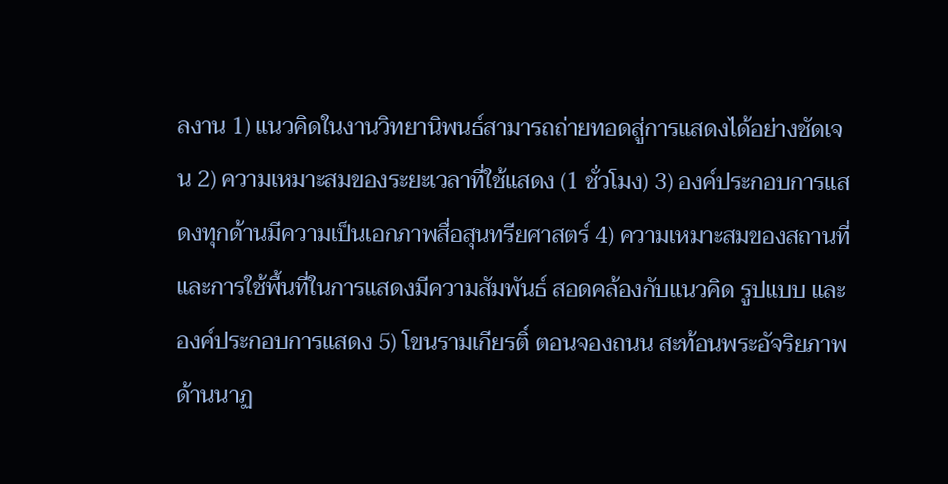ลงาน 1) แนวคิดในงานวิทยานิพนธ์สามารถถ่ายทอดสู่การแสดงได้อย่างชัดเจน 2) ความเหมาะสมของระยะเวลาที่ใช้แสดง (1 ชั่วโมง) 3) องค์ประกอบการแสดงทุกด้านมีความเป็นเอกภาพสื่อสุนทรียศาสตร์ 4) ความเหมาะสมของสถานที่และการใช้พื้นที่ในการแสดงมีความสัมพันธ์ สอดคล้องกับแนวคิด รูปแบบ และองค์ประกอบการแสดง 5) โขนรามเกียรติ์ ตอนจองถนน สะท้อนพระอัจริยภาพด้านนาฏ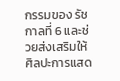กรรมของ รัชกาลที่ 6 และช่วยส่งเสริมให้ศิลปะการแสด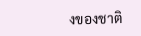งของชาติ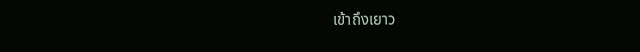เข้าถึงเยาว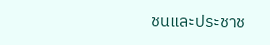ชนและประชาช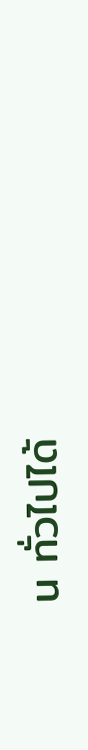น ทั่วไปได้